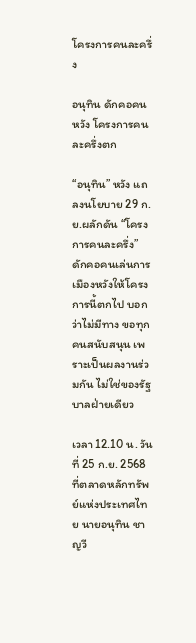โครงการคนละครึ่ง

อนุทิน ดักคอคนหวัง โครงการคนละครึ่งตก

“อนุทิน” หวัง แถลงนโยบาย 29 ก.ย.ผลักดัน “โครงการคนละครึ่ง” ดักคอคนเล่นการเมืองหวังให้โครงการนี้ตกไป บอกว่าไม่มีทาง ขอทุกคนสนับสนุน เพราะเป็นผลงานร่วมกัน ไม่ใช่ของรัฐบาลฝ่ายเดียว

เวลา 12.10 น. วันที่ 25 ก.ย. 2568 ที่ตลาดหลักทรัพย์แห่งประเทศไทย นายอนุทิน ชาญวี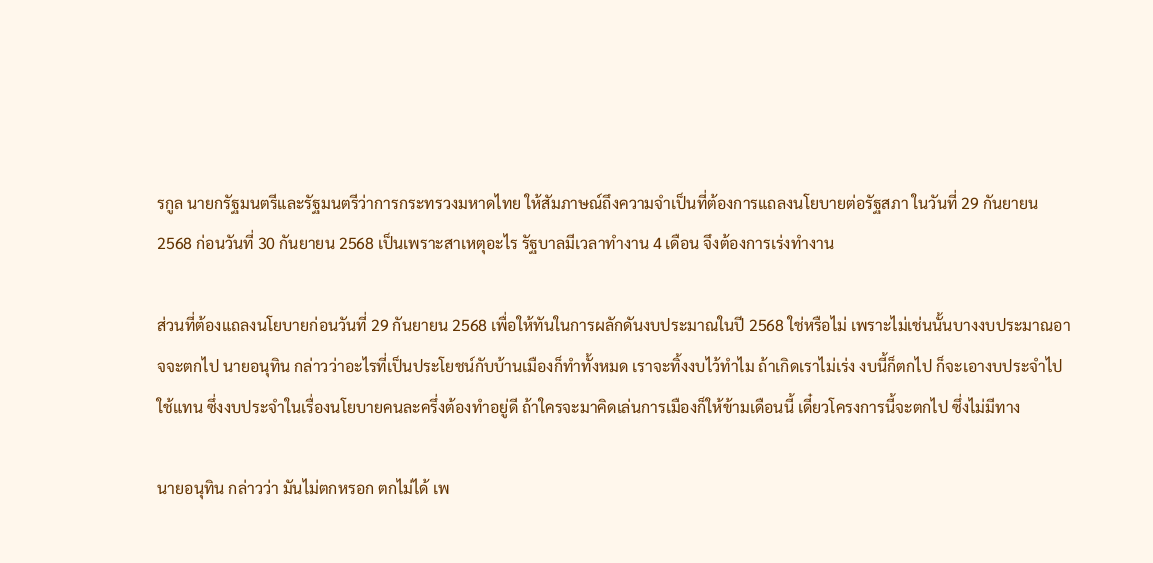รกูล นายกรัฐมนตรีและรัฐมนตรีว่าการกระทรวงมหาดไทย ให้สัมภาษณ์ถึงความจำเป็นที่ต้องการแถลงนโยบายต่อรัฐสภา ในวันที่ 29 กันยายน 2568 ก่อนวันที่ 30 กันยายน 2568 เป็นเพราะสาเหตุอะไร รัฐบาลมีเวลาทำงาน 4 เดือน จึงต้องการเร่งทำงาน

ส่วนที่ต้องแถลงนโยบายก่อนวันที่ 29 กันยายน 2568 เพื่อให้ทันในการผลักดันงบประมาณในปี 2568 ใช่หรือไม่ เพราะไม่เช่นนั้นบางงบประมาณอาจจะตกไป นายอนุทิน กล่าวว่าอะไรที่เป็นประโยชน์กับบ้านเมืองก็ทำทั้งหมด เราจะทิ้งงบไว้ทำไม ถ้าเกิดเราไม่เร่ง งบนี้ก็ตกไป ก็จะเอางบประจำไปใช้แทน ซึ่งงบประจำในเรื่องนโยบายคนละครึ่งต้องทำอยู่ดี ถ้าใครจะมาคิดเล่นการเมืองก็ให้ข้ามเดือนนี้ เดี๋ยวโครงการนี้จะตกไป ซึ่งไม่มีทาง

นายอนุทิน กล่าวว่า มันไม่ตกหรอก ตกไม่ได้ เพ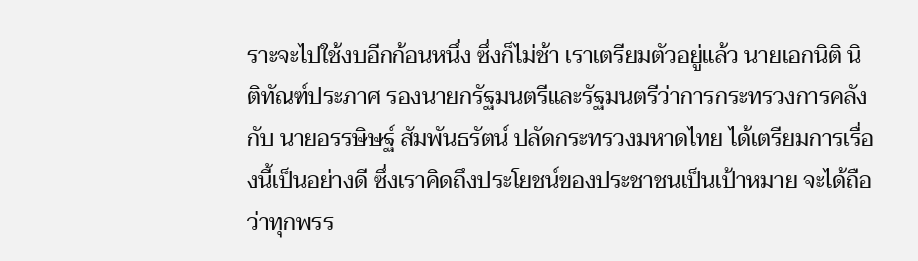ราะจะไปใช้งบอีกก้อนหนึ่ง ซึ่งก็ไม่ช้า เราเตรียมตัวอยู่แล้ว นายเอกนิติ นิติทัณฑ์ประภาศ รองนายกรัฐมนตรีและรัฐมนตรีว่าการกระทรวงการคลัง กับ นายอรรษิษฐ์ สัมพันธรัตน์ ปลัดกระทรวงมหาดไทย ได้เตรียมการเรื่องนี้เป็นอย่างดี ซึ่งเราคิดถึงประโยชน์ของประชาชนเป็นเป้าหมาย จะได้ถือว่าทุกพรร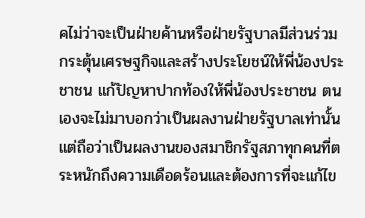คไม่ว่าจะเป็นฝ่ายค้านหรือฝ่ายรัฐบาลมีส่วนร่วมกระตุ้นเศรษฐกิจและสร้างประโยชน์ให้พี่น้องประชาชน แก้ปัญหาปากท้องให้พี่น้องประชาชน ตนเองจะไม่มาบอกว่าเป็นผลงานฝ่ายรัฐบาลเท่านั้น แต่ถือว่าเป็นผลงานของสมาชิกรัฐสภาทุกคนที่ตระหนักถึงความเดือดร้อนและต้องการที่จะแก้ไข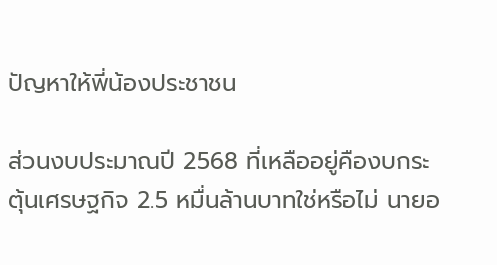ปัญหาให้พี่น้องประชาชน

ส่วนงบประมาณปี 2568 ที่เหลืออยู่คืองบกระตุ้นเศรษฐกิจ 2.5 หมื่นล้านบาทใช่หรือไม่ นายอ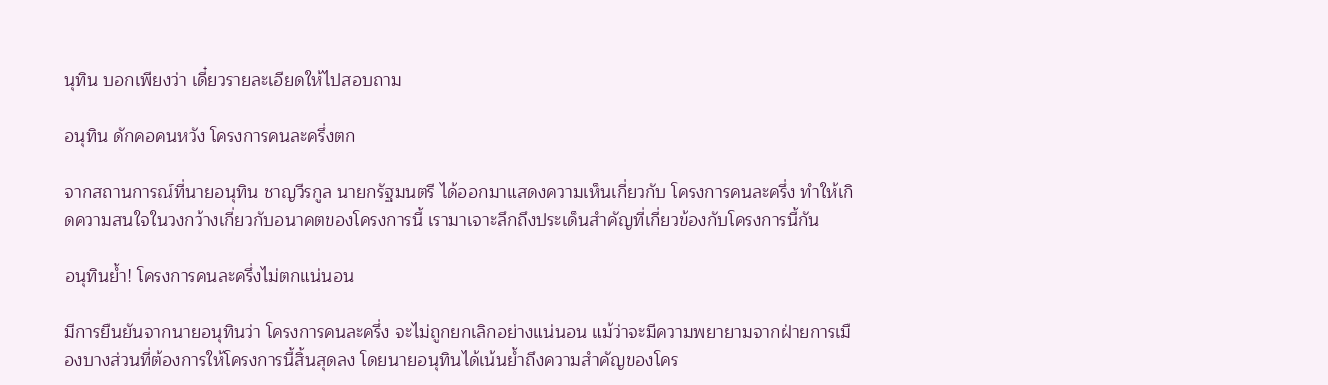นุทิน บอกเพียงว่า เดี๋ยวรายละเอียดให้ไปสอบถาม

อนุทิน ดักคอคนหวัง โครงการคนละครึ่งตก

จากสถานการณ์ที่นายอนุทิน ชาญวีรกูล นายกรัฐมนตรี ได้ออกมาแสดงความเห็นเกี่ยวกับ โครงการคนละครึ่ง ทำให้เกิดความสนใจในวงกว้างเกี่ยวกับอนาคตของโครงการนี้ เรามาเจาะลึกถึงประเด็นสำคัญที่เกี่ยวข้องกับโครงการนี้กัน

อนุทินย้ำ! โครงการคนละครึ่งไม่ตกแน่นอน

มีการยืนยันจากนายอนุทินว่า โครงการคนละครึ่ง จะไม่ถูกยกเลิกอย่างแน่นอน แม้ว่าจะมีความพยายามจากฝ่ายการเมืองบางส่วนที่ต้องการให้โครงการนี้สิ้นสุดลง โดยนายอนุทินได้เน้นย้ำถึงความสำคัญของโคร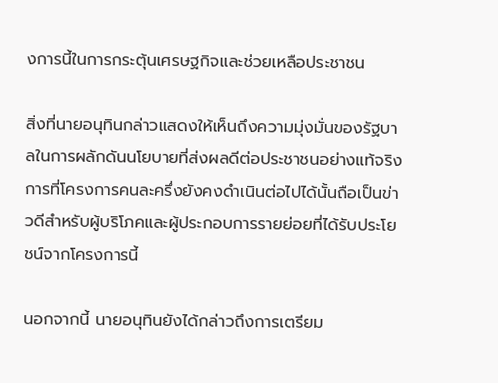งการนี้ในการกระตุ้นเศรษฐกิจและช่วยเหลือประชาชน

สิ่งที่นายอนุทินกล่าวแสดงให้เห็นถึงความมุ่งมั่นของรัฐบาลในการผลักดันนโยบายที่ส่งผลดีต่อประชาชนอย่างแท้จริง การที่โครงการคนละครึ่งยังคงดำเนินต่อไปได้นั้นถือเป็นข่าวดีสำหรับผู้บริโภคและผู้ประกอบการรายย่อยที่ได้รับประโยชน์จากโครงการนี้

นอกจากนี้ นายอนุทินยังได้กล่าวถึงการเตรียม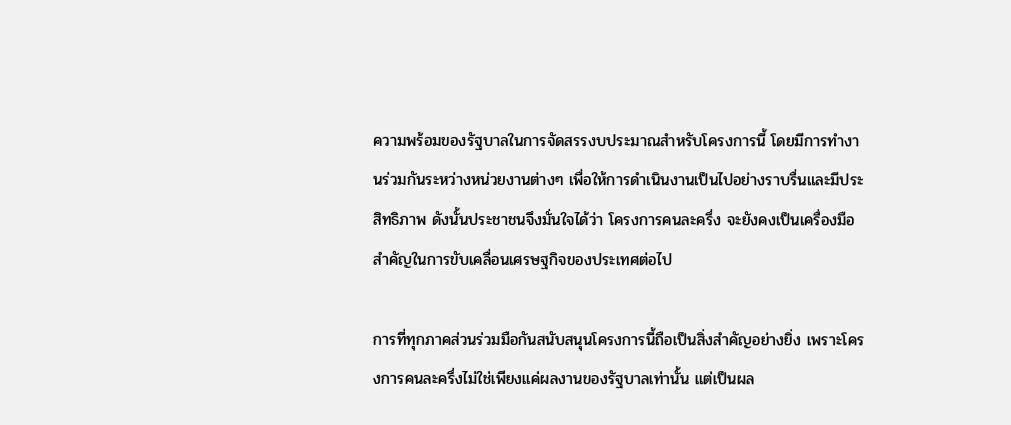ความพร้อมของรัฐบาลในการจัดสรรงบประมาณสำหรับโครงการนี้ โดยมีการทำงานร่วมกันระหว่างหน่วยงานต่างๆ เพื่อให้การดำเนินงานเป็นไปอย่างราบรื่นและมีประสิทธิภาพ ดังนั้นประชาชนจึงมั่นใจได้ว่า โครงการคนละครึ่ง จะยังคงเป็นเครื่องมือสำคัญในการขับเคลื่อนเศรษฐกิจของประเทศต่อไป

การที่ทุกภาคส่วนร่วมมือกันสนับสนุนโครงการนี้ถือเป็นสิ่งสำคัญอย่างยิ่ง เพราะโครงการคนละครึ่งไม่ใช่เพียงแค่ผลงานของรัฐบาลเท่านั้น แต่เป็นผล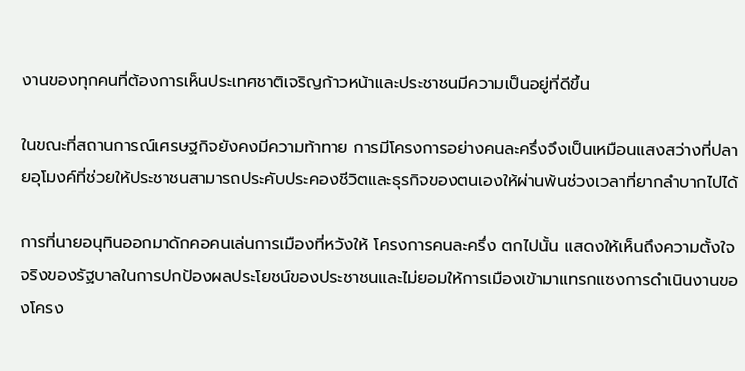งานของทุกคนที่ต้องการเห็นประเทศชาติเจริญก้าวหน้าและประชาชนมีความเป็นอยู่ที่ดีขึ้น

ในขณะที่สถานการณ์เศรษฐกิจยังคงมีความท้าทาย การมีโครงการอย่างคนละครึ่งจึงเป็นเหมือนแสงสว่างที่ปลายอุโมงค์ที่ช่วยให้ประชาชนสามารถประคับประคองชีวิตและธุรกิจของตนเองให้ผ่านพ้นช่วงเวลาที่ยากลำบากไปได้

การที่นายอนุทินออกมาดักคอคนเล่นการเมืองที่หวังให้ โครงการคนละครึ่ง ตกไปนั้น แสดงให้เห็นถึงความตั้งใจจริงของรัฐบาลในการปกป้องผลประโยชน์ของประชาชนและไม่ยอมให้การเมืองเข้ามาแทรกแซงการดำเนินงานของโครง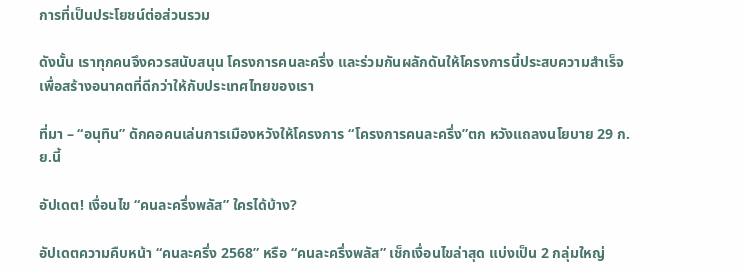การที่เป็นประโยชน์ต่อส่วนรวม

ดังนั้น เราทุกคนจึงควรสนับสนุน โครงการคนละครึ่ง และร่วมกันผลักดันให้โครงการนี้ประสบความสำเร็จ เพื่อสร้างอนาคตที่ดีกว่าให้กับประเทศไทยของเรา

ที่มา – “อนุทิน” ดักคอคนเล่นการเมืองหวังให้โครงการ “โครงการคนละครึ่ง”ตก หวังแถลงนโยบาย 29 ก.ย.นี้

อัปเดต! เงื่อนไข “คนละครึ่งพลัส” ใครได้บ้าง?

อัปเดตความคืบหน้า “คนละครึ่ง 2568” หรือ “คนละครึ่งพลัส” เช็กเงื่อนไขล่าสุด แบ่งเป็น 2 กลุ่มใหญ่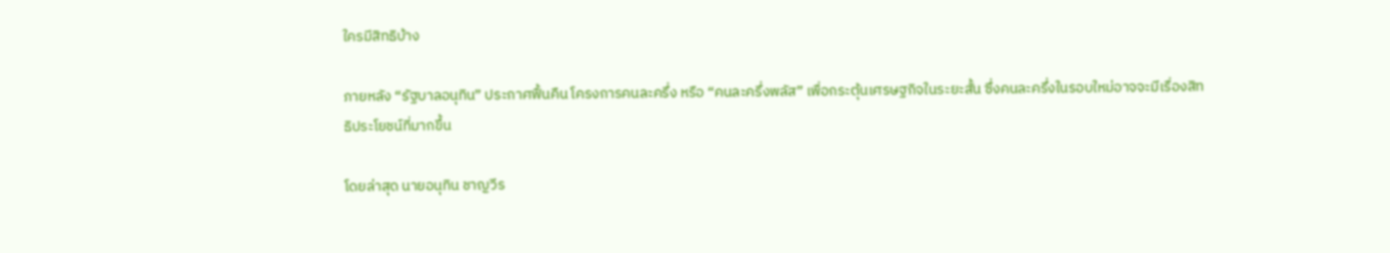ใครมีสิทธิบ้าง

ภายหลัง “รัฐบาลอนุทิน” ประกาศฟื้นคืน โครงการคนละครึ่ง หรือ “คนละครึ่งพลัส” เพื่อกระตุ้นเศรษฐกิจในระยะสั้น ซึ่งคนละครึ่งในรอบใหม่อาจจะมีเรื่องสิทธิประโยชน์ที่มากขึ้น

โดยล่าสุด นายอนุทิน ชาญวีร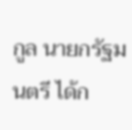กูล นายกรัฐมนตรี ได้ก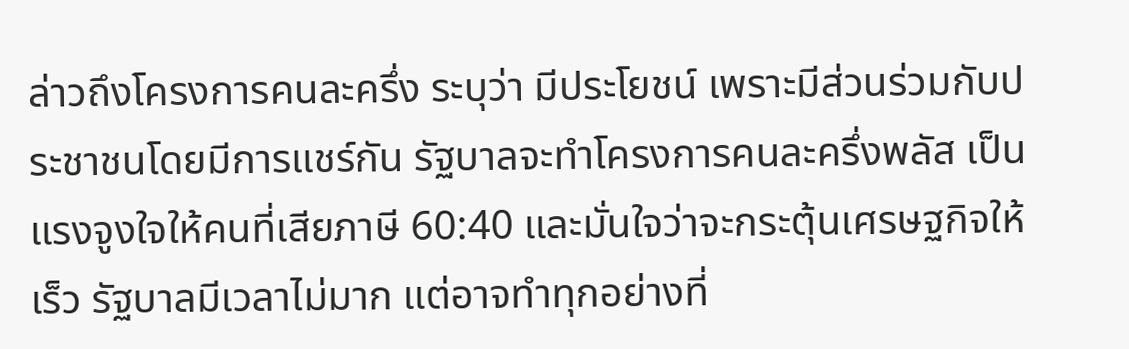ล่าวถึงโครงการคนละครึ่ง ระบุว่า มีประโยชน์ เพราะมีส่วนร่วมกับประชาชนโดยมีการแชร์กัน รัฐบาลจะทำโครงการคนละครึ่งพลัส เป็นแรงจูงใจให้คนที่เสียภาษี 60:40 และมั่นใจว่าจะกระตุ้นเศรษฐกิจให้เร็ว รัฐบาลมีเวลาไม่มาก แต่อาจทำทุกอย่างที่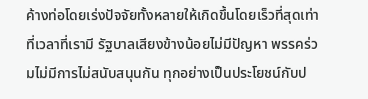ค้างท่อโดยเร่งปัจจัยทั้งหลายให้เกิดขึ้นโดยเร็วที่สุดเท่าที่เวลาที่เรามี รัฐบาลเสียงข้างน้อยไม่มีปัญหา พรรคร่วมไม่มีการไม่สนับสนุนกัน ทุกอย่างเป็นประโยชน์กับป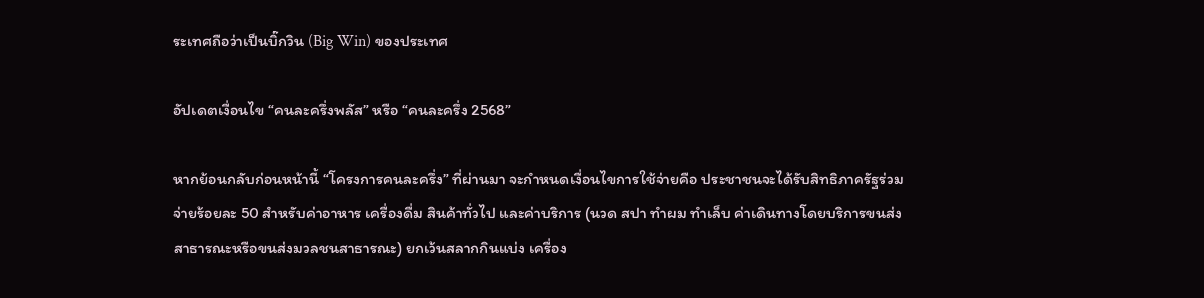ระเทศถือว่าเป็นบิ๊กวิน (Big Win) ของประเทศ

อัปเดตเงื่อนไข “คนละครึ่งพลัส” หรือ “คนละครึ่ง 2568”

หากย้อนกลับก่อนหน้านี้ “โครงการคนละครึ่ง” ที่ผ่านมา จะกำหนดเงื่อนไขการใช้จ่ายคือ ประชาชนจะได้รับสิทธิภาครัฐร่วมจ่ายร้อยละ 50 สำหรับค่าอาหาร เครื่องดื่ม สินค้าทั่วไป และค่าบริการ (นวด สปา ทำผม ทำเล็บ ค่าเดินทางโดยบริการขนส่งสาธารณะหรือขนส่งมวลชนสาธารณะ) ยกเว้นสลากกินแบ่ง เครื่อง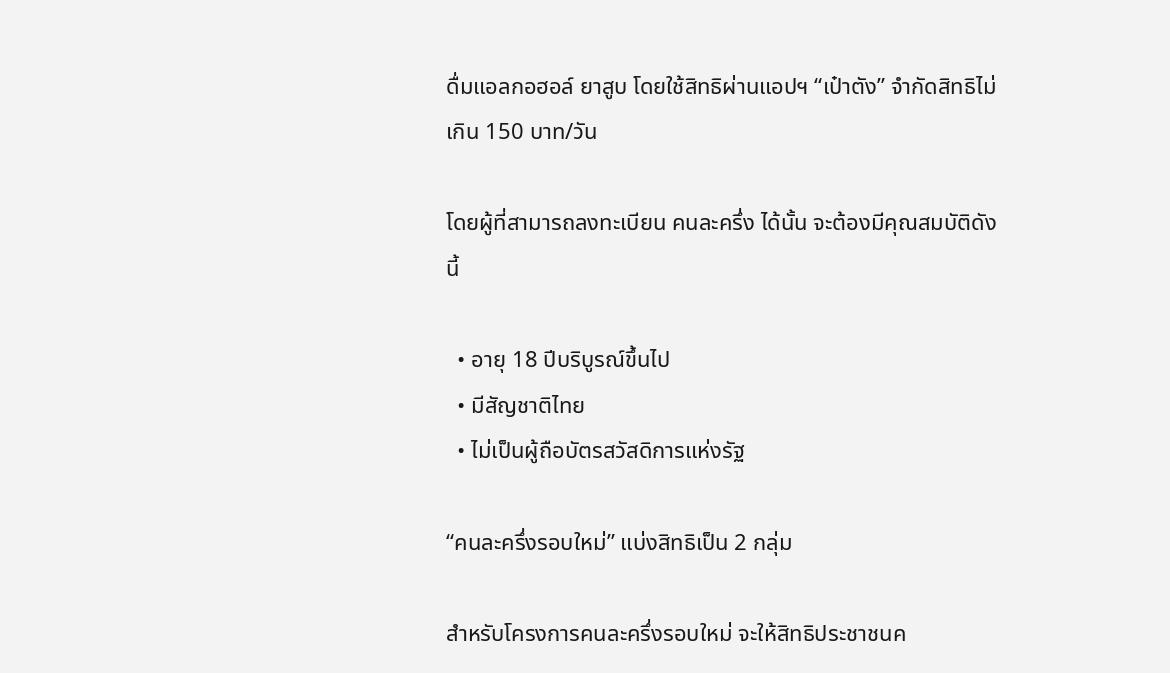ดื่มแอลกอฮอล์ ยาสูบ โดยใช้สิทธิผ่านแอปฯ “เป๋าตัง” จำกัดสิทธิไม่เกิน 150 บาท/วัน

โดยผู้ที่สามารถลงทะเบียน คนละครึ่ง ได้นั้น จะต้องมีคุณสมบัติดังนี้

  • อายุ 18 ปีบริบูรณ์ขึ้นไป
  • มีสัญชาติไทย
  • ไม่เป็นผู้ถือบัตรสวัสดิการแห่งรัฐ

“คนละครึ่งรอบใหม่” แบ่งสิทธิเป็น 2 กลุ่ม

สำหรับโครงการคนละครึ่งรอบใหม่ จะให้สิทธิประชาชนค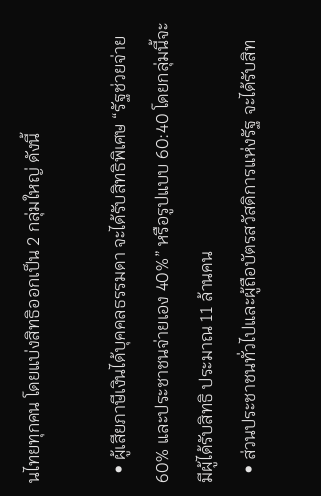นไทยทุกคน โดยแบ่งสิทธิออกเป็น 2 กลุ่มใหญ่ ดังนี้

  • ผู้เสียภาษีเงินได้บุคคลธรรมดา จะได้รับสิทธิพิเศษ “รัฐช่วยจ่าย 60% และประชาชนจ่ายเอง 40%” หรือรูปแบบ 60:40 โดยกลุ่มนี้จะมีผู้ได้รับสิทธิ ประมาณ 11 ล้านคน
  • ส่วนประชาชนทั่วไปและผู้ถือบัตรสวัสดิการแห่งรัฐ จะได้รับสิท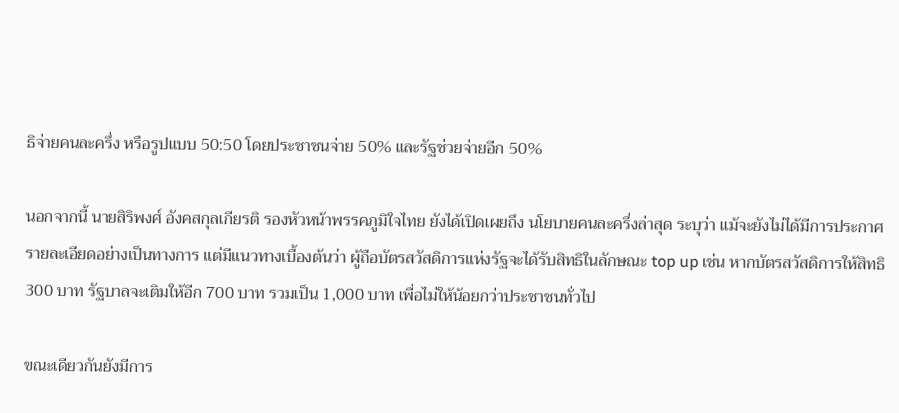ธิจ่ายคนละครึ่ง หรือรูปแบบ 50:50 โดยประชาชนจ่าย 50% และรัฐช่วยจ่ายอีก 50%

นอกจากนี้ นายสิริพงศ์ อังคสกุลเกียรติ รองหัวหน้าพรรคภูมิใจไทย ยังได้เปิดเผยถึง นโยบายคนละครึ่งล่าสุด ระบุว่า แม้จะยังไม่ได้มีการประกาศรายละเอียดอย่างเป็นทางการ แต่มีแนวทางเบื้องต้นว่า ผู้ถือบัตรสวัสดิการแห่งรัฐจะได้รับสิทธิในลักษณะ top up เช่น หากบัตรสวัสดิการให้สิทธิ 300 บาท รัฐบาลจะเติมให้อีก 700 บาท รวมเป็น 1,000 บาท เพื่อไม่ให้น้อยกว่าประชาชนทั่วไป

ขณะเดียวกันยังมีการ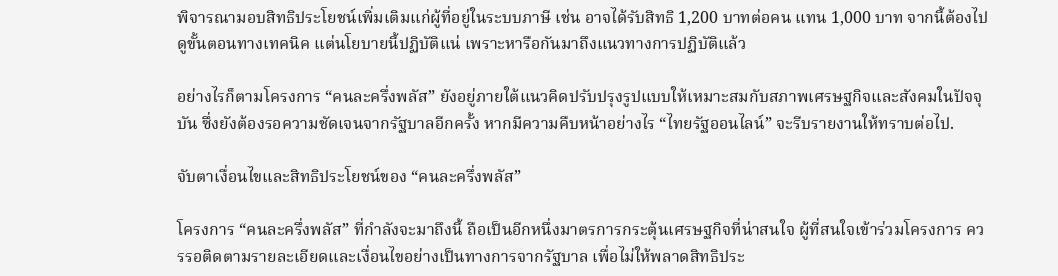พิจารณามอบสิทธิประโยชน์เพิ่มเติมแก่ผู้ที่อยู่ในระบบภาษี เช่น อาจได้รับสิทธิ 1,200 บาทต่อคน แทน 1,000 บาท จากนี้ต้องไปดูขั้นตอนทางเทคนิค แต่นโยบายนี้ปฏิบัติแน่ เพราะหารือกันมาถึงแนวทางการปฏิบัติแล้ว

อย่างไรก็ตามโครงการ “คนละครึ่งพลัส” ยังอยู่ภายใต้แนวคิดปรับปรุงรูปแบบให้เหมาะสมกับสภาพเศรษฐกิจและสังคมในปัจจุบัน ซึ่งยังต้องรอความชัดเจนจากรัฐบาลอีกครั้ง หากมีความคืบหน้าอย่างไร “ไทยรัฐออนไลน์” จะรีบรายงานให้ทราบต่อไป.

จับตาเงื่อนไขและสิทธิประโยชน์ของ “คนละครึ่งพลัส”

โครงการ “คนละครึ่งพลัส” ที่กำลังจะมาถึงนี้ ถือเป็นอีกหนึ่งมาตรการกระตุ้นเศรษฐกิจที่น่าสนใจ ผู้ที่สนใจเข้าร่วมโครงการ ควรรอติดตามรายละเอียดและเงื่อนไขอย่างเป็นทางการจากรัฐบาล เพื่อไม่ให้พลาดสิทธิประ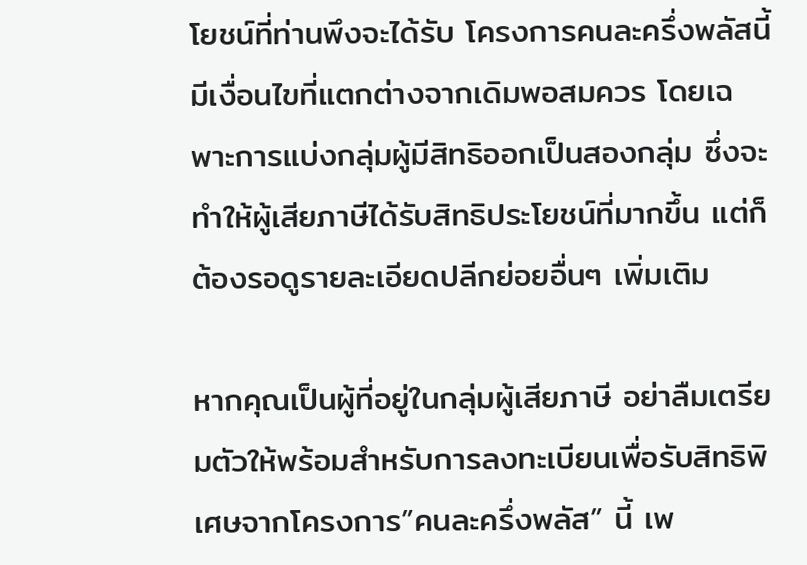โยชน์ที่ท่านพึงจะได้รับ โครงการคนละครึ่งพลัสนี้ มีเงื่อนไขที่แตกต่างจากเดิมพอสมควร โดยเฉพาะการแบ่งกลุ่มผู้มีสิทธิออกเป็นสองกลุ่ม ซึ่งจะทำให้ผู้เสียภาษีได้รับสิทธิประโยชน์ที่มากขึ้น แต่ก็ต้องรอดูรายละเอียดปลีกย่อยอื่นๆ เพิ่มเติม

หากคุณเป็นผู้ที่อยู่ในกลุ่มผู้เสียภาษี อย่าลืมเตรียมตัวให้พร้อมสำหรับการลงทะเบียนเพื่อรับสิทธิพิเศษจากโครงการ”คนละครึ่งพลัส” นี้ เพ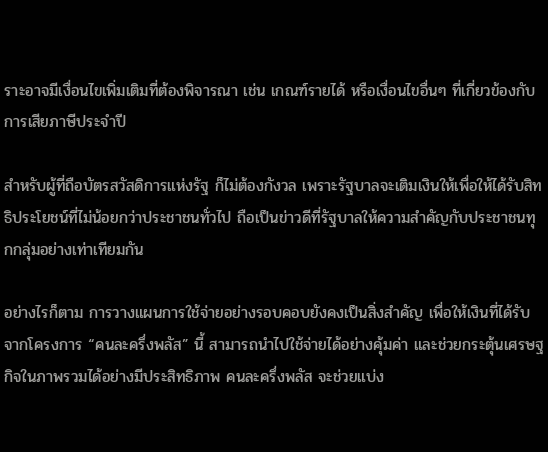ราะอาจมีเงื่อนไขเพิ่มเติมที่ต้องพิจารณา เช่น เกณฑ์รายได้ หรือเงื่อนไขอื่นๆ ที่เกี่ยวข้องกับการเสียภาษีประจำปี

สำหรับผู้ที่ถือบัตรสวัสดิการแห่งรัฐ ก็ไม่ต้องกังวล เพราะรัฐบาลจะเติมเงินให้เพื่อให้ได้รับสิทธิประโยชน์ที่ไม่น้อยกว่าประชาชนทั่วไป ถือเป็นข่าวดีที่รัฐบาลให้ความสำคัญกับประชาชนทุกกลุ่มอย่างเท่าเทียมกัน

อย่างไรก็ตาม การวางแผนการใช้จ่ายอย่างรอบคอบยังคงเป็นสิ่งสำคัญ เพื่อให้เงินที่ได้รับจากโครงการ “คนละครึ่งพลัส” นี้ สามารถนำไปใช้จ่ายได้อย่างคุ้มค่า และช่วยกระตุ้นเศรษฐกิจในภาพรวมได้อย่างมีประสิทธิภาพ คนละครึ่งพลัส จะช่วยแบ่ง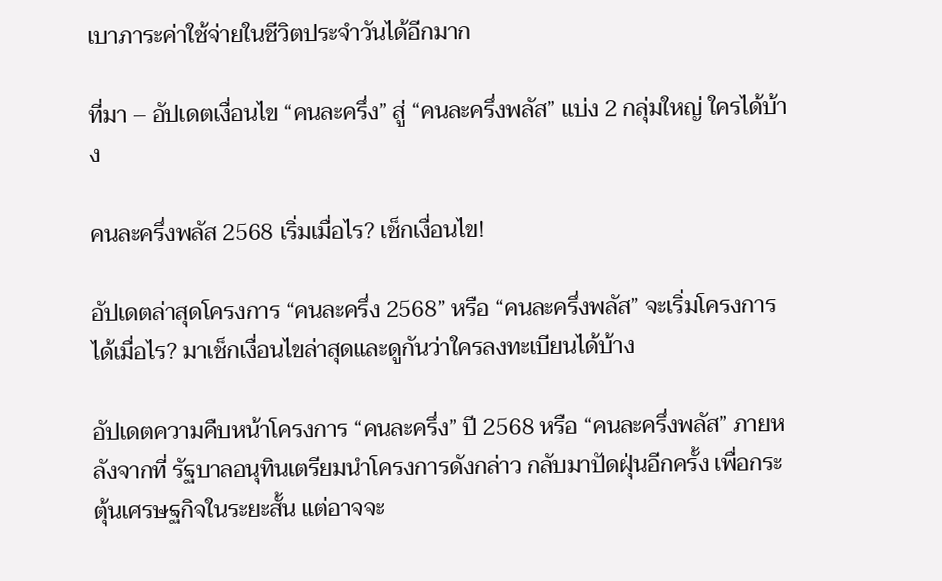เบาภาระค่าใช้จ่ายในชีวิตประจำวันได้อีกมาก

ที่มา – อัปเดตเงื่อนไข “คนละครึ่ง” สู่ “คนละครึ่งพลัส” แบ่ง 2 กลุ่มใหญ่ ใครได้บ้าง

คนละครึ่งพลัส 2568 เริ่มเมื่อไร? เช็กเงื่อนไข!

อัปเดตล่าสุดโครงการ “คนละครึ่ง 2568” หรือ “คนละครึ่งพลัส” จะเริ่มโครงการได้เมื่อไร? มาเช็กเงื่อนไขล่าสุดและดูกันว่าใครลงทะเบียนได้บ้าง

อัปเดตความคืบหน้าโครงการ “คนละครึ่ง” ปี 2568 หรือ “คนละครึ่งพลัส” ภายหลังจากที่ รัฐบาลอนุทินเตรียมนำโครงการดังกล่าว กลับมาปัดฝุ่นอีกครั้ง เพื่อกระตุ้นเศรษฐกิจในระยะสั้น แต่อาจจะ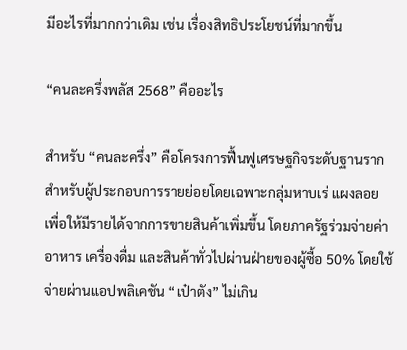มีอะไรที่มากกว่าเดิม เช่น เรื่องสิทธิประโยชน์ที่มากขึ้น

“คนละครึ่งพลัส 2568” คืออะไร

สำหรับ “คนละครึ่ง” คือโครงการฟื้นฟูเศรษฐกิจระดับฐานราก สำหรับผู้ประกอบการรายย่อยโดยเฉพาะกลุ่มหาบเร่ แผงลอย เพื่อให้มีรายได้จากการขายสินค้าเพิ่มขึ้น โดยภาครัฐร่วมจ่ายค่าอาหาร เครื่องดื่ม และสินค้าทั่วไปผ่านฝ่ายของผู้ซื้อ 50% โดยใช้จ่ายผ่านแอปพลิเคชัน “เป๋าตัง” ไม่เกิน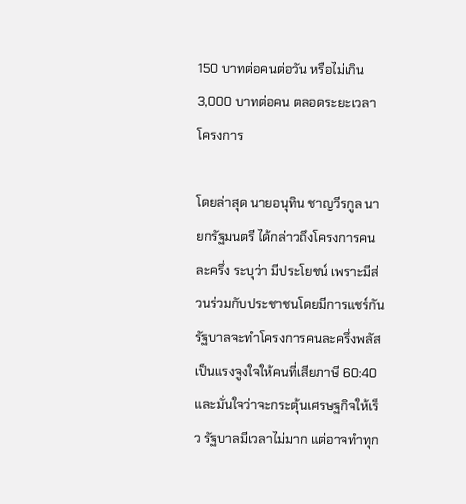150 บาทต่อคนต่อวัน หรือไม่เกิน 3,000 บาทต่อคน ตลอดระยะเวลาโครงการ

โดยล่าสุด นายอนุทิน ชาญวีรกูล นายกรัฐมนตรี ได้กล่าวถึงโครงการคนละครึ่ง ระบุว่า มีประโยชน์ เพราะมีส่วนร่วมกับประชาชนโดยมีการแชร์กัน รัฐบาลจะทำโครงการคนละครึ่งพลัส เป็นแรงจูงใจให้คนที่เสียภาษี 60:40 และมั่นใจว่าจะกระตุ้นเศรษฐกิจให้เร็ว รัฐบาลมีเวลาไม่มาก แต่อาจทำทุก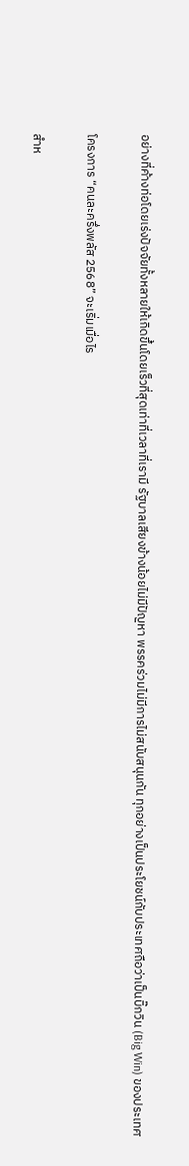อย่างที่ค้างท่อโดยเร่งปัจจัยทั้งหลายให้เกิดขึ้นโดยเร็วที่สุดเท่าที่เวลาที่เรามี รัฐบาลเสียงข้างน้อยไม่มีปัญหา พรรคร่วมไม่มีการไม่สนับสนุนกัน ทุกอย่างเป็นประโยชน์กับประเทศถือว่าเป็นบิ๊กวิน (Big Win) ของประเทศ

โครงการ “คนละครึ่งพลัส 2568” จะเริ่มเมื่อไร

สำห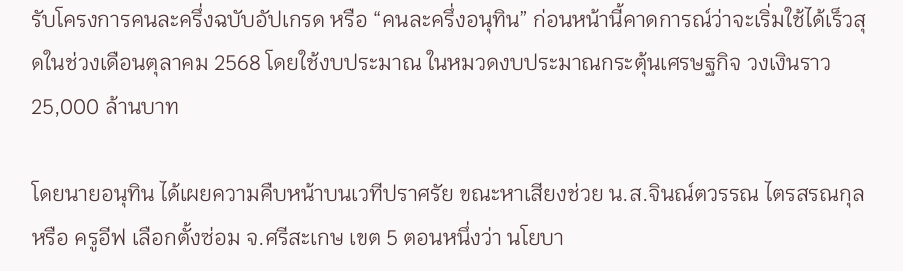รับโครงการคนละครึ่งฉบับอัปเกรด หรือ “คนละครึ่งอนุทิน” ก่อนหน้านี้คาดการณ์ว่าจะเริ่มใช้ได้เร็วสุดในช่วงเดือนตุลาคม 2568 โดยใช้งบประมาณ ในหมวดงบประมาณกระตุ้นเศรษฐกิจ วงเงินราว 25,000 ล้านบาท

โดยนายอนุทิน ได้เผยความคืบหน้าบนเวทีปราศรัย ขณะหาเสียงช่วย น.ส.จินณ์ตวรรณ ไตรสรณกุล หรือ ครูอีฟ เลือกตั้งซ่อม จ.ศรีสะเกษ เขต 5 ตอนหนึ่งว่า นโยบา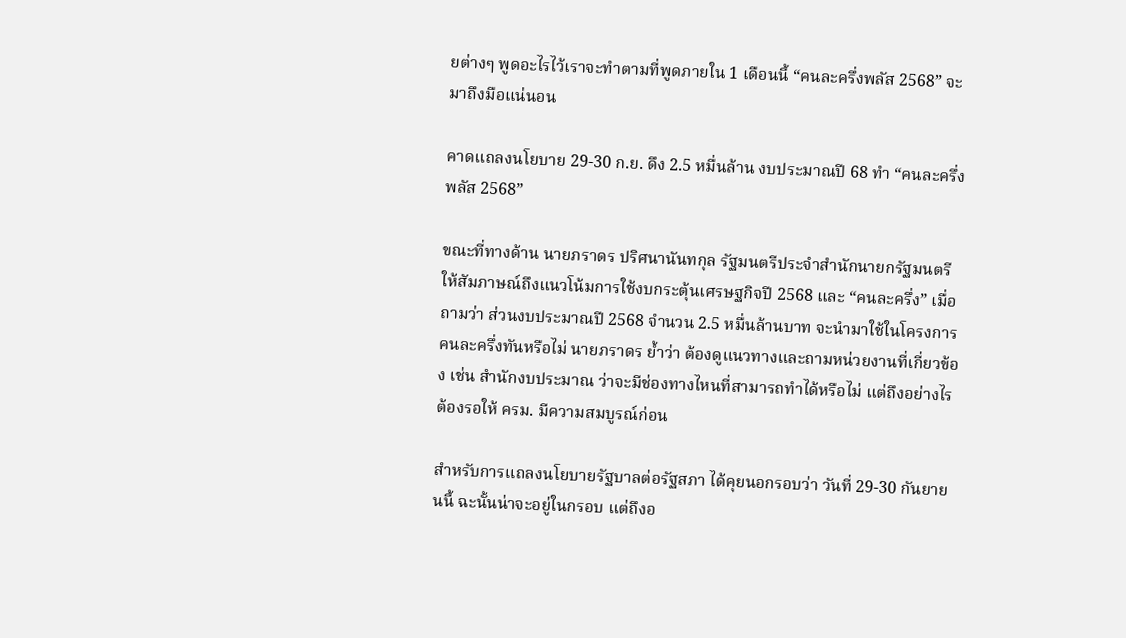ยต่างๆ พูดอะไรไว้เราจะทำตามที่พูดภายใน 1 เดือนนี้ “คนละครึ่งพลัส 2568” จะมาถึงมือแน่นอน

คาดแถลงนโยบาย 29-30 ก.ย. ดึง 2.5 หมื่นล้าน งบประมาณปี 68 ทำ “คนละครึ่งพลัส 2568”

ขณะที่ทางด้าน นายภราดร ปริศนานันทกุล รัฐมนตรีประจำสำนักนายกรัฐมนตรี ให้สัมภาษณ์ถึงแนวโน้มการใช้งบกระตุ้นเศรษฐกิจปี 2568 และ “คนละครึ่ง” เมื่อถามว่า ส่วนงบประมาณปี 2568 จำนวน 2.5 หมื่นล้านบาท จะนำมาใช้ในโครงการคนละครึ่งทันหรือไม่ นายภราดร ย้ำว่า ต้องดูแนวทางและถามหน่วยงานที่เกี่ยวข้อง เช่น สำนักงบประมาณ ว่าจะมีช่องทางไหนที่สามารถทำได้หรือไม่ แต่ถึงอย่างไรต้องรอให้ ครม. มีความสมบูรณ์ก่อน

สำหรับการแถลงนโยบายรัฐบาลต่อรัฐสภา ได้คุยนอกรอบว่า วันที่ 29-30 กันยายนนี้ ฉะนั้นน่าจะอยู่ในกรอบ แต่ถึงอ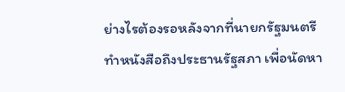ย่างไรต้องรอหลังจากที่นายกรัฐมนตรีทำหนังสือถึงประธานรัฐสภา เพื่อนัดหา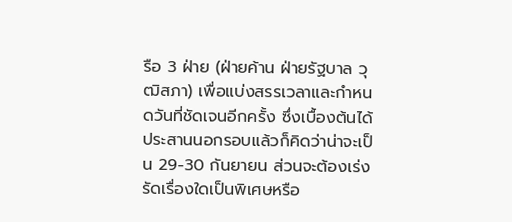รือ 3 ฝ่าย (ฝ่ายค้าน ฝ่ายรัฐบาล วุฒิสภา) เพื่อแบ่งสรรเวลาและกำหนดวันที่ชัดเจนอีกครั้ง ซึ่งเบื้องต้นได้ประสานนอกรอบแล้วก็คิดว่าน่าจะเป็น 29-30 กันยายน ส่วนจะต้องเร่งรัดเรื่องใดเป็นพิเศษหรือ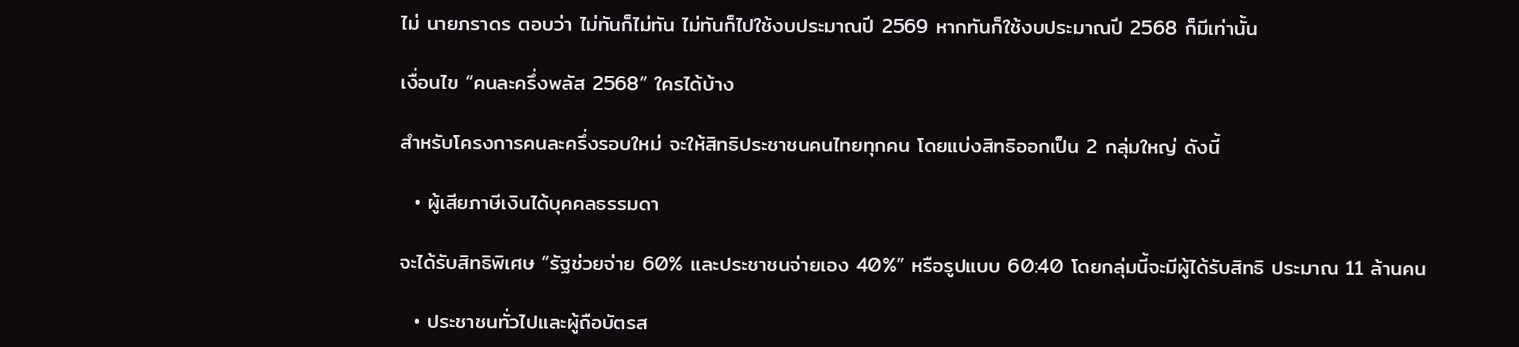ไม่ นายภราดร ตอบว่า ไม่ทันก็ไม่ทัน ไม่ทันก็ไปใช้งบประมาณปี 2569 หากทันก็ใช้งบประมาณปี 2568 ก็มีเท่านั้น

เงื่อนไข “คนละครึ่งพลัส 2568” ใครได้บ้าง

สำหรับโครงการคนละครึ่งรอบใหม่ จะให้สิทธิประชาชนคนไทยทุกคน โดยแบ่งสิทธิออกเป็น 2 กลุ่มใหญ่ ดังนี้

  • ผู้เสียภาษีเงินได้บุคคลธรรมดา

จะได้รับสิทธิพิเศษ “รัฐช่วยจ่าย 60% และประชาชนจ่ายเอง 40%” หรือรูปแบบ 60:40 โดยกลุ่มนี้จะมีผู้ได้รับสิทธิ ประมาณ 11 ล้านคน

  • ประชาชนทั่วไปและผู้ถือบัตรส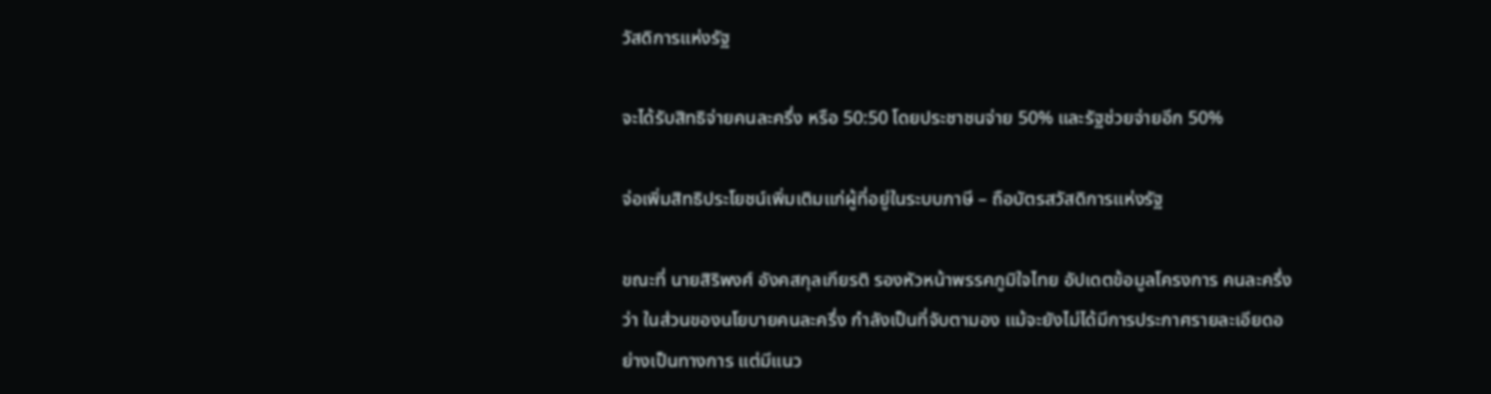วัสดิการแห่งรัฐ

จะได้รับสิทธิจ่ายคนละครึ่ง หรือ 50:50 โดยประชาชนจ่าย 50% และรัฐช่วยจ่ายอีก 50%

จ่อเพิ่มสิทธิประโยชน์เพิ่มเติมแก่ผู้ที่อยู่ในระบบภาษี – ถือบัตรสวัสดิการแห่งรัฐ

ขณะที่ นายสิริพงศ์ อังคสกุลเกียรติ รองหัวหน้าพรรคภูมิใจไทย อัปเดตข้อมูลโครงการ คนละครึ่ง ว่า ในส่วนของนโยบายคนละครึ่ง กำลังเป็นที่จับตามอง แม้จะยังไม่ได้มีการประกาศรายละเอียดอย่างเป็นทางการ แต่มีแนว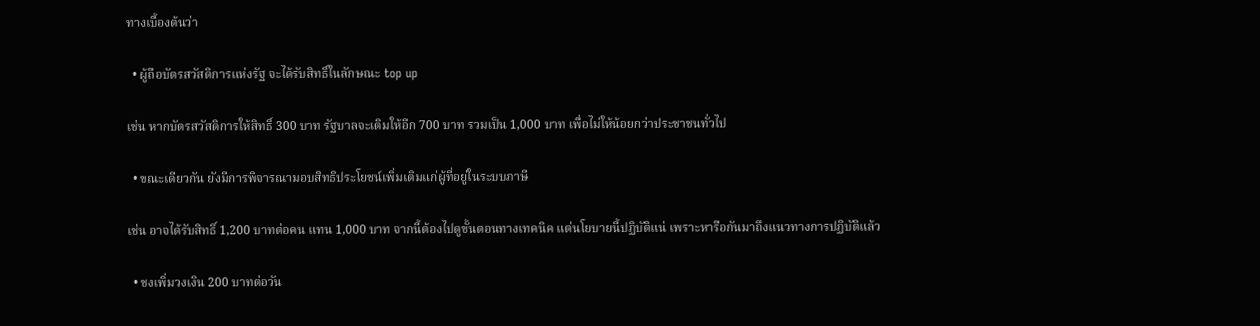ทางเบื้องต้นว่า

  • ผู้ถือบัตรสวัสดิการแห่งรัฐ จะได้รับสิทธิ์ในลักษณะ top up

เช่น หากบัตรสวัสดิการให้สิทธิ์ 300 บาท รัฐบาลจะเติมให้อีก 700 บาท รวมเป็น 1,000 บาท เพื่อไม่ให้น้อยกว่าประชาชนทั่วไป

  • ขณะเดียวกัน ยังมีการพิจารณามอบสิทธิประโยชน์เพิ่มเติมแก่ผู้ที่อยู่ในระบบภาษี

เช่น อาจได้รับสิทธิ์ 1,200 บาทต่อคน แทน 1,000 บาท จากนี้ต้องไปดูขั้นตอนทางเทคนิค แต่นโยบายนี้ปฏิบัติแน่ เพราะหารือกันมาถึงแนวทางการปฏิบัติแล้ว

  • ชงเพิ่มวงเงิน 200 บาทต่อวัน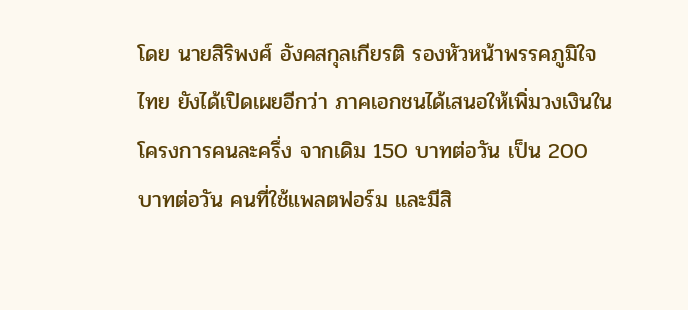โดย นายสิริพงศ์ อังคสกุลเกียรติ รองหัวหน้าพรรคภูมิใจไทย ยังได้เปิดเผยอีกว่า ภาคเอกชนได้เสนอให้เพิ่มวงเงินในโครงการคนละครึ่ง จากเดิม 150 บาทต่อวัน เป็น 200 บาทต่อวัน คนที่ใช้แพลตฟอร์ม และมีสิ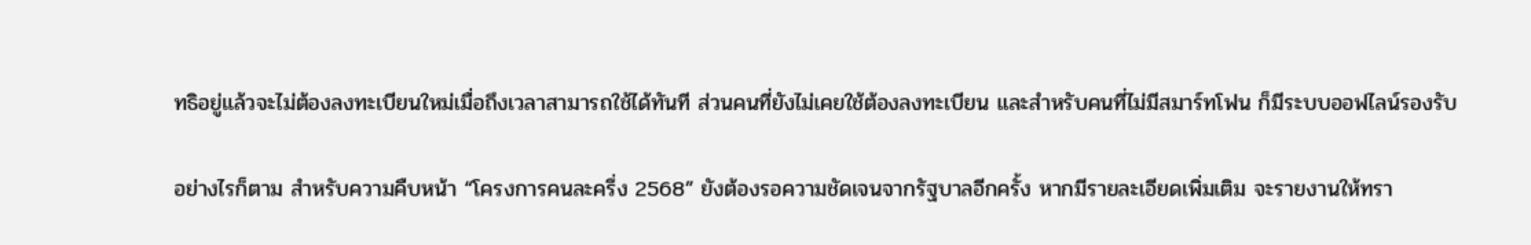ทธิอยู่แล้วจะไม่ต้องลงทะเบียนใหม่เมื่อถึงเวลาสามารถใช้ได้ทันที ส่วนคนที่ยังไม่เคยใช้ต้องลงทะเบียน และสำหรับคนที่ไม่มีสมาร์ทโฟน ก็มีระบบออฟไลน์รองรับ

อย่างไรก็ตาม สำหรับความคืบหน้า “โครงการคนละครึ่ง 2568” ยังต้องรอความชัดเจนจากรัฐบาลอีกครั้ง หากมีรายละเอียดเพิ่มเติม จะรายงานให้ทรา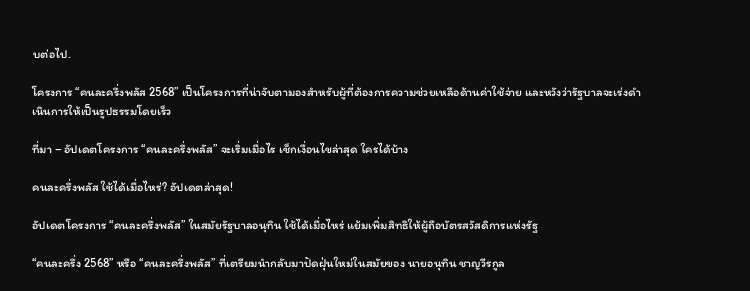บต่อไป.

โครงการ “คนละครึ่งพลัส 2568” เป็นโครงการที่น่าจับตามองสำหรับผู้ที่ต้องการความช่วยเหลือด้านค่าใช้จ่าย และหวังว่ารัฐบาลจะเร่งดำเนินการให้เป็นรูปธรรมโดยเร็ว

ที่มา – อัปเดตโครงการ “คนละครึ่งพลัส” จะเริ่มเมื่อไร เช็กเงื่อนไขล่าสุด ใครได้บ้าง

คนละครึ่งพลัส ใช้ได้เมื่อไหร่? อัปเดตล่าสุด!

อัปเดตโครงการ “คนละครึ่งพลัส” ในสมัยรัฐบาลอนุทิน ใช้ได้เมื่อไหร่ แย้มเพิ่มสิทธิให้ผู้ถือบัตรสวัสดิการแห่งรัฐ

“คนละครึ่ง 2568” หรือ “คนละครึ่งพลัส” ที่เตรียมนำกลับมาปัดฝุ่นใหม่ในสมัยของ นายอนุทิน ชาญวีรกูล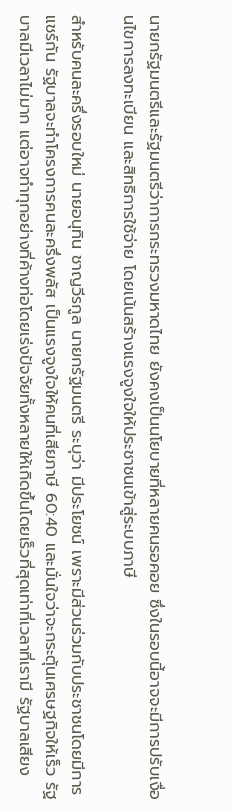นายกรัฐมนตรีและรัฐมนตรีว่าการกระทรวงมหาดไทย ยังคงเป็นนโยบายที่หลายคนรอคอย ซึ่งในรอบนี้อาจจะมีการปรับเงื่อนไขการลงทะเบียน และสิทธิการใช้จ่าย โดยเน้นสร้างแรงจูงใจให้ประชาชนเข้าสู่ระบบภาษี

สำหรับคนละครึ่งรอบใหม่ นายอนุทิน ชาญวีรกูล นายกรัฐมนตรี ระบุว่า มีประโยชน์ เพราะมีส่วนร่วมกับประชาชนโดยมีการแชร์กัน รัฐบาลจะทำโครงการคนละครึ่งพลัส เป็นแรงจูงใจให้คนที่เสียภาษี 60:40 และมั่นใจว่าจะกระตุ้นเศรษฐกิจให้เร็ว รัฐบาลมีเวลาไม่มาก แต่อาจทำทุกอย่างที่ค้างท่อโดยเร่งปัจจัยทั้งหลายให้เกิดขึ้นโดยเร็วที่สุดเท่าที่เวลาที่เรามี รัฐบาลเสียง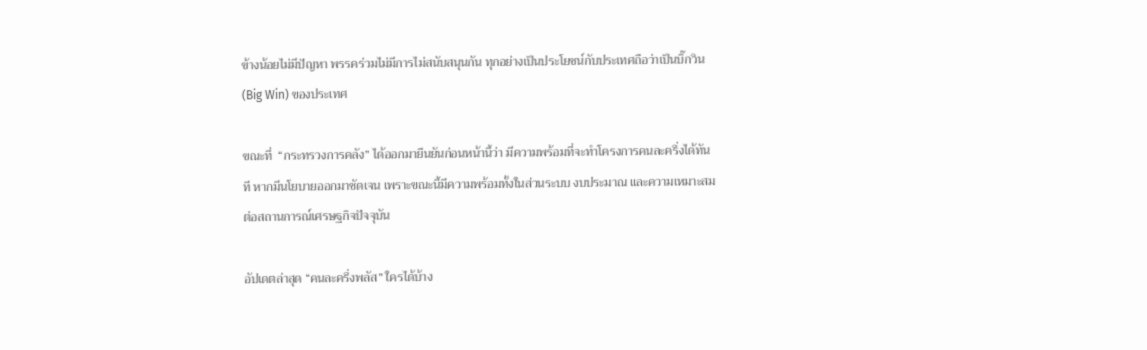ข้างน้อยไม่มีปัญหา พรรคร่วมไม่มีการไม่สนับสนุนกัน ทุกอย่างเป็นประโยชน์กับประเทศถือว่าเป็นบิ๊กวิน (Big Win) ของประเทศ

ขณะที่  “กระทรวงการคลัง” ได้ออกมายืนยันก่อนหน้านี้ว่า มีความพร้อมที่จะทำโครงการคนละครึ่งได้ทันที หากมีนโยบายออกมาชัดเจน เพราะขณะนี้มีความพร้อมทั้งในส่วนระบบ งบประมาณ และความเหมาะสมต่อสถานการณ์เศรษฐกิจปัจจุบัน

อัปเดตล่าสุด “คนละครึ่งพลัส” ใครได้บ้าง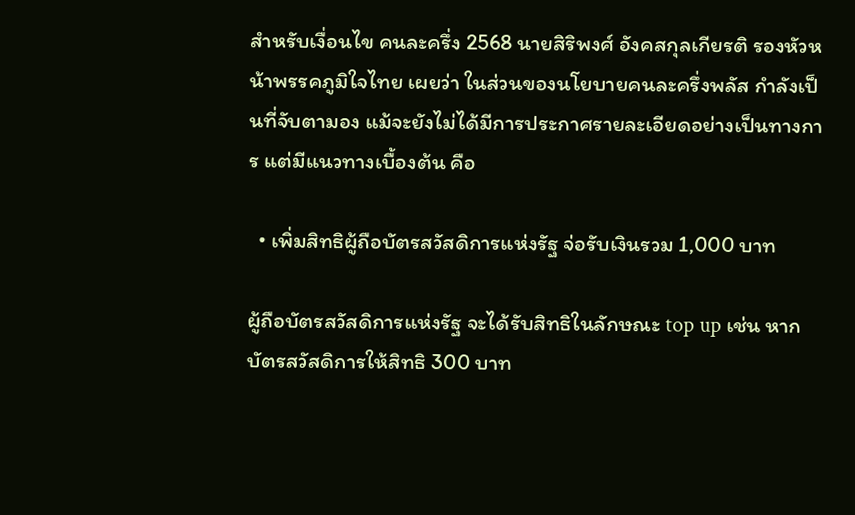สำหรับเงื่อนไข คนละครึ่ง 2568 นายสิริพงศ์ อังคสกุลเกียรติ รองหัวหน้าพรรคภูมิใจไทย เผยว่า ในส่วนของนโยบายคนละครึ่งพลัส กำลังเป็นที่จับตามอง แม้จะยังไม่ได้มีการประกาศรายละเอียดอย่างเป็นทางการ แต่มีแนวทางเบื้องต้น คือ

  • เพิ่มสิทธิผู้ถือบัตรสวัสดิการแห่งรัฐ จ่อรับเงินรวม 1,000 บาท

ผู้ถือบัตรสวัสดิการแห่งรัฐ จะได้รับสิทธิในลักษณะ top up เช่น หากบัตรสวัสดิการให้สิทธิ 300 บาท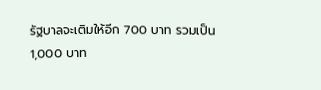รัฐบาลจะเติมให้อีก 700 บาท รวมเป็น 1,000 บาท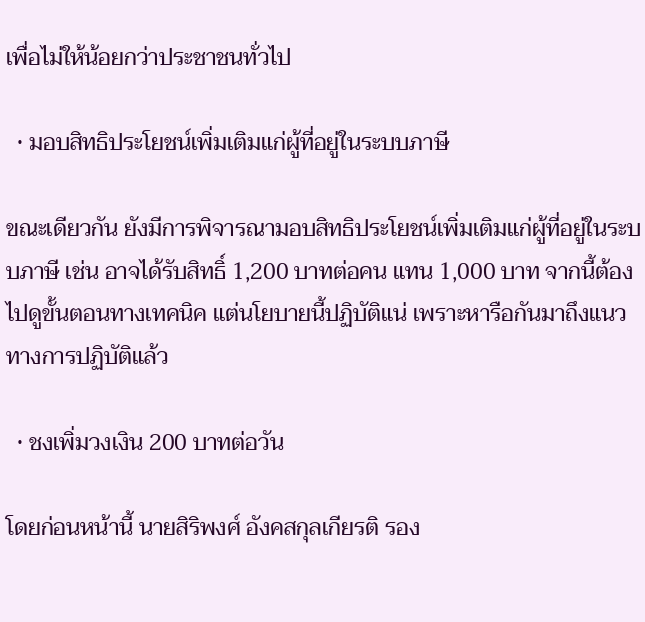เพื่อไม่ให้น้อยกว่าประชาชนทั่วไป

  • มอบสิทธิประโยชน์เพิ่มเติมแก่ผู้ที่อยู่ในระบบภาษี

ขณะเดียวกัน ยังมีการพิจารณามอบสิทธิประโยชน์เพิ่มเติมแก่ผู้ที่อยู่ในระบบภาษี เช่น อาจได้รับสิทธิ์ 1,200 บาทต่อคน แทน 1,000 บาท จากนี้ต้องไปดูขั้นตอนทางเทคนิค แต่นโยบายนี้ปฏิบัติแน่ เพราะหารือกันมาถึงแนวทางการปฏิบัติแล้ว

  • ชงเพิ่มวงเงิน 200 บาทต่อวัน

โดยก่อนหน้านี้ นายสิริพงศ์ อังคสกุลเกียรติ รอง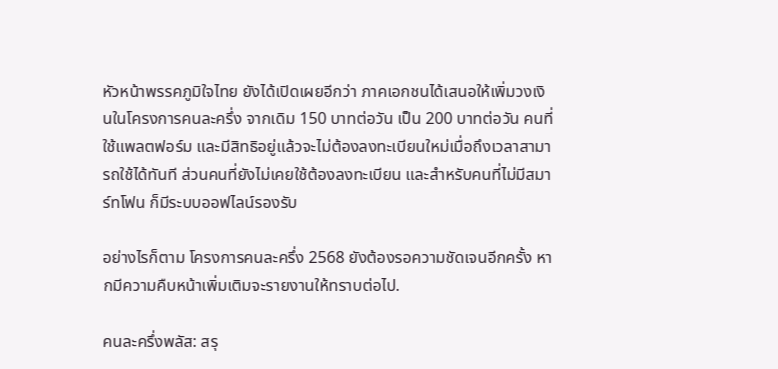หัวหน้าพรรคภูมิใจไทย ยังได้เปิดเผยอีกว่า ภาคเอกชนได้เสนอให้เพิ่มวงเงินในโครงการคนละครึ่ง จากเดิม 150 บาทต่อวัน เป็น 200 บาทต่อวัน คนที่ใช้แพลตฟอร์ม และมีสิทธิอยู่แล้วจะไม่ต้องลงทะเบียนใหม่เมื่อถึงเวลาสามารถใช้ได้ทันที ส่วนคนที่ยังไม่เคยใช้ต้องลงทะเบียน และสำหรับคนที่ไม่มีสมาร์ทโฟน ก็มีระบบออฟไลน์รองรับ

อย่างไรก็ตาม โครงการคนละครึ่ง 2568 ยังต้องรอความชัดเจนอีกครั้ง หากมีความคืบหน้าเพิ่มเติมจะรายงานให้ทราบต่อไป.

คนละครึ่งพลัส: สรุ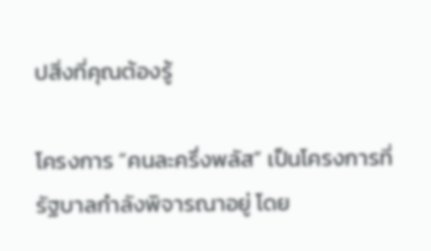ปสิ่งที่คุณต้องรู้

โครงการ “คนละครึ่งพลัส” เป็นโครงการที่รัฐบาลกำลังพิจารณาอยู่ โดย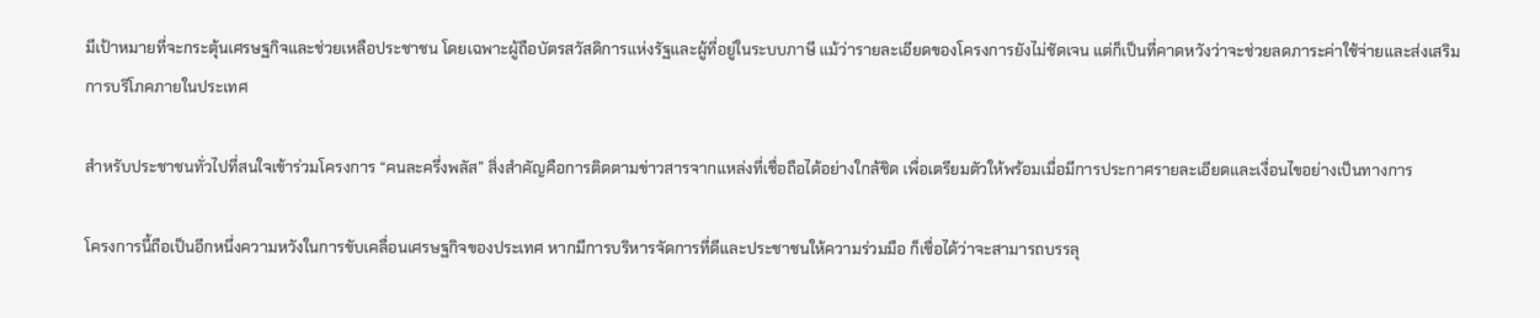มีเป้าหมายที่จะกระตุ้นเศรษฐกิจและช่วยเหลือประชาชน โดยเฉพาะผู้ถือบัตรสวัสดิการแห่งรัฐและผู้ที่อยู่ในระบบภาษี แม้ว่ารายละเอียดของโครงการยังไม่ชัดเจน แต่ก็เป็นที่คาดหวังว่าจะช่วยลดภาระค่าใช้จ่ายและส่งเสริมการบริโภคภายในประเทศ

สำหรับประชาชนทั่วไปที่สนใจเข้าร่วมโครงการ “คนละครึ่งพลัส” สิ่งสำคัญคือการติดตามข่าวสารจากแหล่งที่เชื่อถือได้อย่างใกล้ชิด เพื่อเตรียมตัวให้พร้อมเมื่อมีการประกาศรายละเอียดและเงื่อนไขอย่างเป็นทางการ

โครงการนี้ถือเป็นอีกหนึ่งความหวังในการขับเคลื่อนเศรษฐกิจของประเทศ หากมีการบริหารจัดการที่ดีและประชาชนให้ความร่วมมือ ก็เชื่อได้ว่าจะสามารถบรรลุ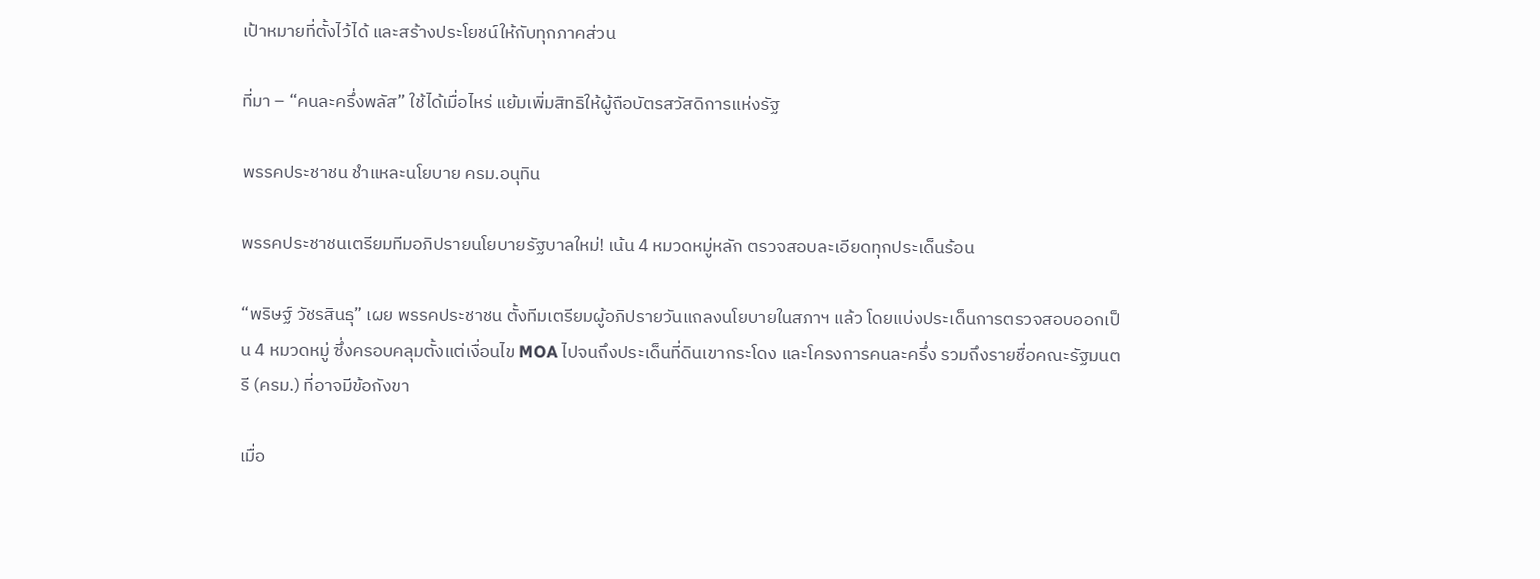เป้าหมายที่ตั้งไว้ได้ และสร้างประโยชน์ให้กับทุกภาคส่วน

ที่มา – “คนละครึ่งพลัส” ใช้ได้เมื่อไหร่ แย้มเพิ่มสิทธิให้ผู้ถือบัตรสวัสดิการแห่งรัฐ

พรรคประชาชน ชำแหละนโยบาย ครม.อนุทิน

พรรคประชาชนเตรียมทีมอภิปรายนโยบายรัฐบาลใหม่! เน้น 4 หมวดหมู่หลัก ตรวจสอบละเอียดทุกประเด็นร้อน

“พริษฐ์ วัชรสินธุ” เผย พรรคประชาชน ตั้งทีมเตรียมผู้อภิปรายวันแถลงนโยบายในสภาฯ แล้ว โดยแบ่งประเด็นการตรวจสอบออกเป็น 4 หมวดหมู่ ซึ่งครอบคลุมตั้งแต่เงื่อนไข MOA ไปจนถึงประเด็นที่ดินเขากระโดง และโครงการคนละครึ่ง รวมถึงรายชื่อคณะรัฐมนตรี (ครม.) ที่อาจมีข้อกังขา

เมื่อ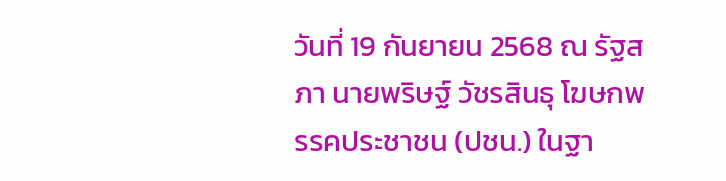วันที่ 19 กันยายน 2568 ณ รัฐสภา นายพริษฐ์ วัชรสินธุ โฆษกพรรคประชาชน (ปชน.) ในฐา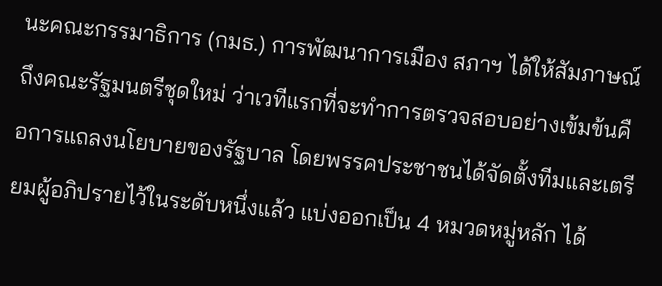นะคณะกรรมาธิการ (กมธ.) การพัฒนาการเมือง สภาฯ ได้ให้สัมภาษณ์ถึงคณะรัฐมนตรีชุดใหม่ ว่าเวทีแรกที่จะทำการตรวจสอบอย่างเข้มข้นคือการแถลงนโยบายของรัฐบาล โดยพรรคประชาชนได้จัดตั้งทีมและเตรียมผู้อภิปรายไว้ในระดับหนึ่งแล้ว แบ่งออกเป็น 4 หมวดหมู่หลัก ได้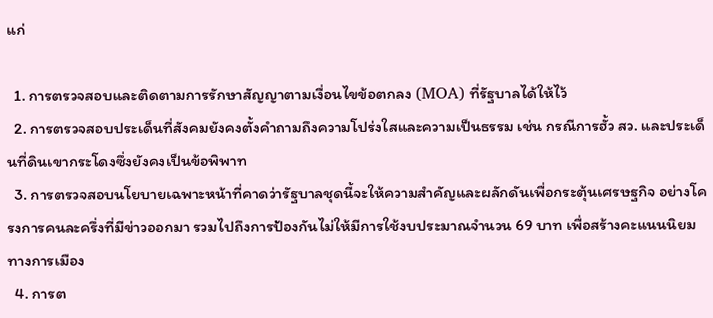แก่

  1. การตรวจสอบและติดตามการรักษาสัญญาตามเงื่อนไขข้อตกลง (MOA) ที่รัฐบาลได้ให้ไว้
  2. การตรวจสอบประเด็นที่สังคมยังคงตั้งคำถามถึงความโปร่งใสและความเป็นธรรม เช่น กรณีการฮั้ว สว. และประเด็นที่ดินเขากระโดงซึ่งยังคงเป็นข้อพิพาท
  3. การตรวจสอบนโยบายเฉพาะหน้าที่คาดว่ารัฐบาลชุดนี้จะให้ความสำคัญและผลักดันเพื่อกระตุ้นเศรษฐกิจ อย่างโครงการคนละครึ่งที่มีข่าวออกมา รวมไปถึงการป้องกันไม่ให้มีการใช้งบประมาณจำนวน 69 บาท เพื่อสร้างคะแนนนิยมทางการเมือง
  4. การต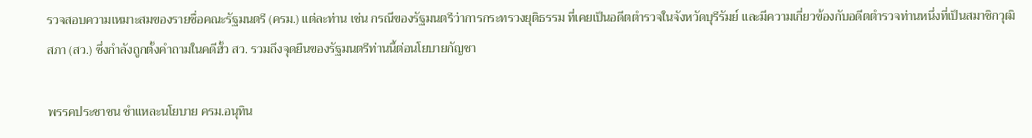รวจสอบความเหมาะสมของรายชื่อคณะรัฐมนตรี (ครม.) แต่ละท่าน เช่น กรณีของรัฐมนตรีว่าการกระทรวงยุติธรรม ที่เคยเป็นอดีตตำรวจในจังหวัดบุรีรัมย์ และมีความเกี่ยวข้องกับอดีตตำรวจท่านหนึ่งที่เป็นสมาชิกวุฒิสภา (สว.) ซึ่งกำลังถูกตั้งคำถามในคดีฮั้ว สว. รวมถึงจุดยืนของรัฐมนตรีท่านนี้ต่อนโยบายกัญชา

พรรคประชาชน ชำแหละนโยบาย ครม.อนุทิน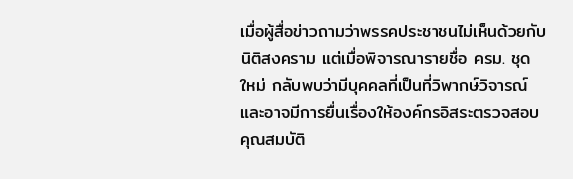เมื่อผู้สื่อข่าวถามว่าพรรคประชาชนไม่เห็นด้วยกับนิติสงคราม แต่เมื่อพิจารณารายชื่อ ครม. ชุดใหม่ กลับพบว่ามีบุคคลที่เป็นที่วิพากษ์วิจารณ์ และอาจมีการยื่นเรื่องให้องค์กรอิสระตรวจสอบคุณสมบัติ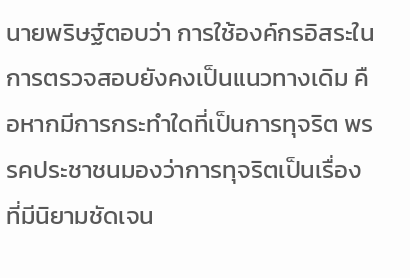นายพริษฐ์ตอบว่า การใช้องค์กรอิสระในการตรวจสอบยังคงเป็นแนวทางเดิม คือหากมีการกระทำใดที่เป็นการทุจริต พรรคประชาชนมองว่าการทุจริตเป็นเรื่องที่มีนิยามชัดเจน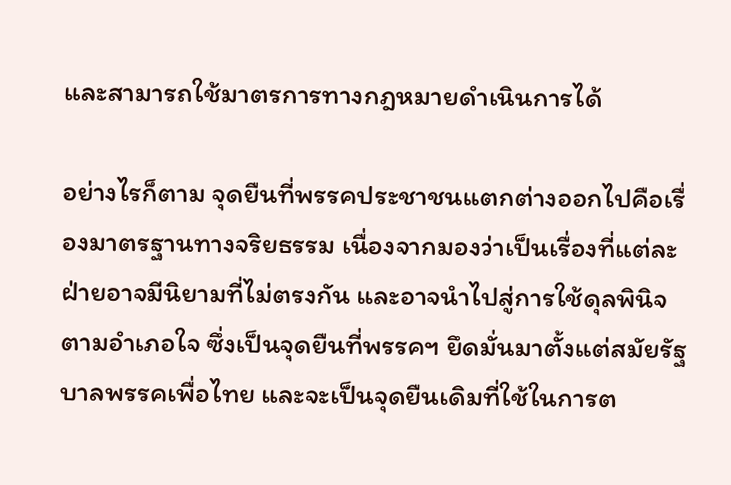และสามารถใช้มาตรการทางกฎหมายดำเนินการได้

อย่างไรก็ตาม จุดยืนที่พรรคประชาชนแตกต่างออกไปคือเรื่องมาตรฐานทางจริยธรรม เนื่องจากมองว่าเป็นเรื่องที่แต่ละฝ่ายอาจมีนิยามที่ไม่ตรงกัน และอาจนำไปสู่การใช้ดุลพินิจตามอำเภอใจ ซึ่งเป็นจุดยืนที่พรรคฯ ยึดมั่นมาตั้งแต่สมัยรัฐบาลพรรคเพื่อไทย และจะเป็นจุดยืนเดิมที่ใช้ในการต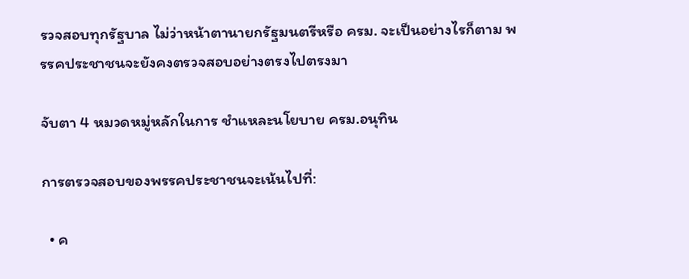รวจสอบทุกรัฐบาล ไม่ว่าหน้าตานายกรัฐมนตรีหรือ ครม. จะเป็นอย่างไรก็ตาม พรรคประชาชนจะยังคงตรวจสอบอย่างตรงไปตรงมา

จับตา 4 หมวดหมู่หลักในการ ชำแหละนโยบาย ครม.อนุทิน

การตรวจสอบของพรรคประชาชนจะเน้นไปที่:

  • ค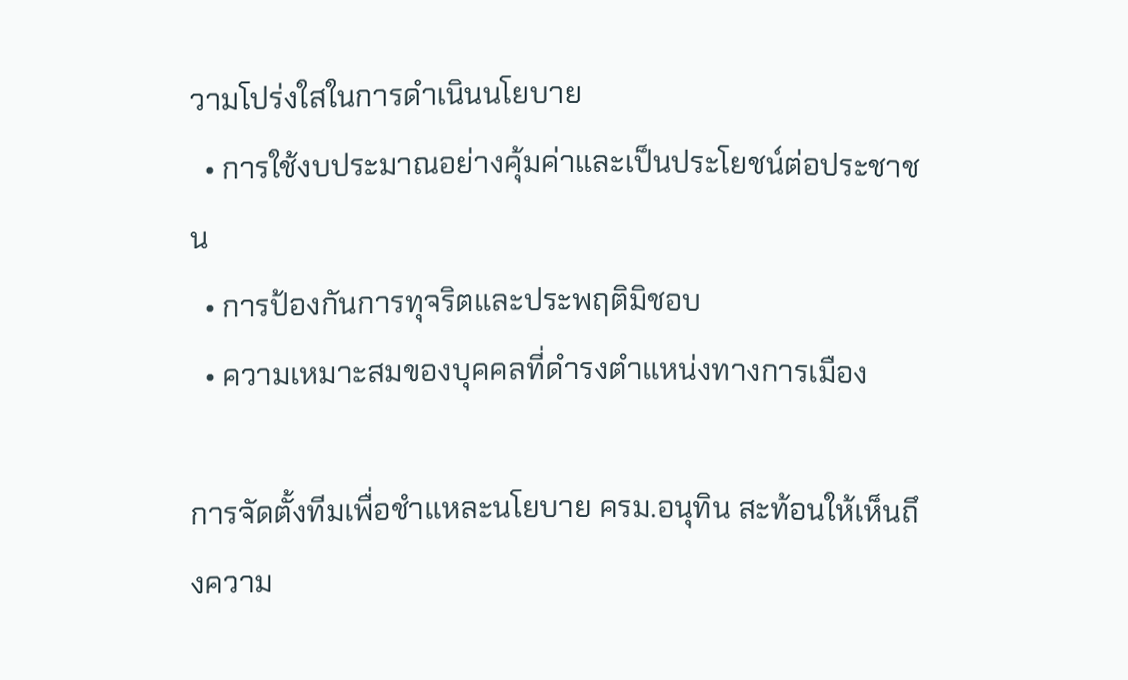วามโปร่งใสในการดำเนินนโยบาย
  • การใช้งบประมาณอย่างคุ้มค่าและเป็นประโยชน์ต่อประชาชน
  • การป้องกันการทุจริตและประพฤติมิชอบ
  • ความเหมาะสมของบุคคลที่ดำรงตำแหน่งทางการเมือง

การจัดตั้งทีมเพื่อชำแหละนโยบาย ครม.อนุทิน สะท้อนให้เห็นถึงความ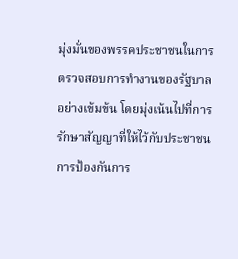มุ่งมั่นของพรรคประชาชนในการตรวจสอบการทำงานของรัฐบาลอย่างเข้มข้น โดยมุ่งเน้นไปที่การรักษาสัญญาที่ให้ไว้กับประชาชน การป้องกันการ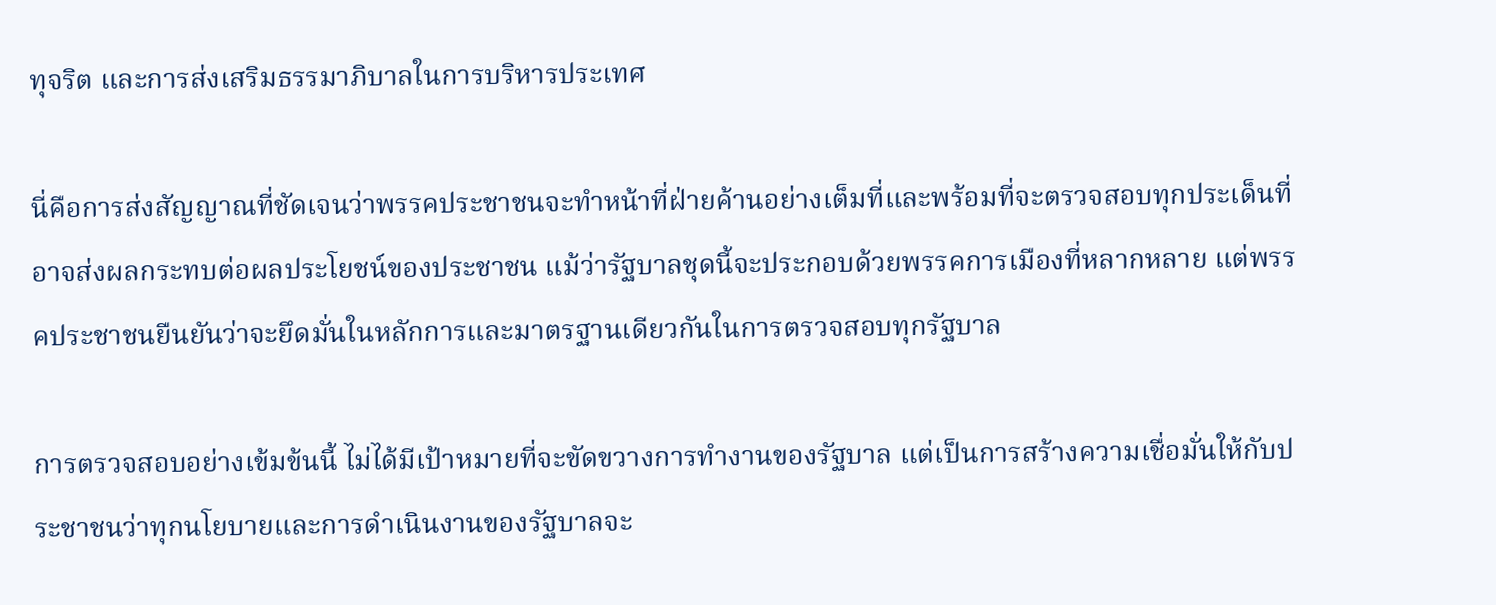ทุจริต และการส่งเสริมธรรมาภิบาลในการบริหารประเทศ

นี่คือการส่งสัญญาณที่ชัดเจนว่าพรรคประชาชนจะทำหน้าที่ฝ่ายค้านอย่างเต็มที่และพร้อมที่จะตรวจสอบทุกประเด็นที่อาจส่งผลกระทบต่อผลประโยชน์ของประชาชน แม้ว่ารัฐบาลชุดนี้จะประกอบด้วยพรรคการเมืองที่หลากหลาย แต่พรรคประชาชนยืนยันว่าจะยึดมั่นในหลักการและมาตรฐานเดียวกันในการตรวจสอบทุกรัฐบาล

การตรวจสอบอย่างเข้มข้นนี้ ไม่ได้มีเป้าหมายที่จะขัดขวางการทำงานของรัฐบาล แต่เป็นการสร้างความเชื่อมั่นให้กับประชาชนว่าทุกนโยบายและการดำเนินงานของรัฐบาลจะ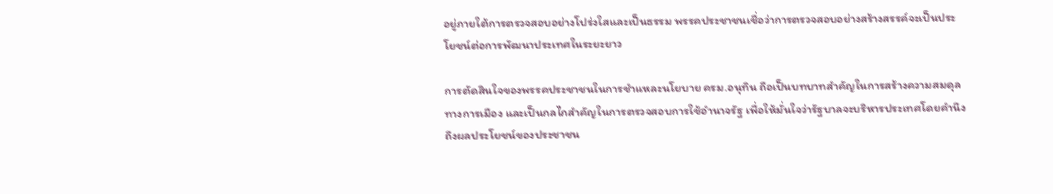อยู่ภายใต้การตรวจสอบอย่างโปร่งใสและเป็นธรรม พรรคประชาชนเชื่อว่าการตรวจสอบอย่างสร้างสรรค์จะเป็นประโยชน์ต่อการพัฒนาประเทศในระยะยาว

การตัดสินใจของพรรคประชาชนในการชำแหละนโยบาย ครม.อนุทิน ถือเป็นบทบาทสำคัญในการสร้างความสมดุลทางการเมือง และเป็นกลไกสำคัญในการตรวจสอบการใช้อำนาจรัฐ เพื่อให้มั่นใจว่ารัฐบาลจะบริหารประเทศโดยคำนึงถึงผลประโยชน์ของประชาชน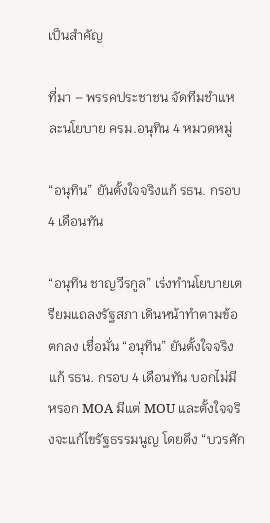เป็นสำคัญ

ที่มา – พรรคประชาชน จัดทีมชำแหละนโยบาย ครม.อนุทิน 4 หมวดหมู่

“อนุทิน” ยันตั้งใจจริงแก้ รธน. กรอบ 4 เดือนทัน

“อนุทิน ชาญวีรกูล” เร่งทำนโยบายเตรียมแถลงรัฐสภา เดินหน้าทำตามข้อตกลง เชื่อมั่น “อนุทิน” ยันตั้งใจจริงแก้ รธน. กรอบ 4 เดือนทัน บอกไม่มีหรอก MOA มีแต่ MOU และตั้งใจจริงจะแก้ไขรัฐธรรมนูญ โดยดึง “บวรศัก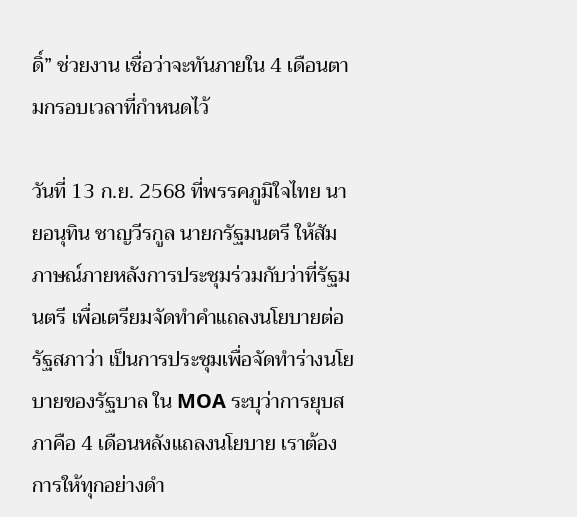ดิ์” ช่วยงาน เชื่อว่าจะทันภายใน 4 เดือนตามกรอบเวลาที่กำหนดไว้

วันที่ 13 ก.ย. 2568 ที่พรรคภูมิใจไทย นายอนุทิน ชาญวีรกูล นายกรัฐมนตรี ให้สัมภาษณ์ภายหลังการประชุมร่วมกับว่าที่รัฐมนตรี เพื่อเตรียมจัดทำคำแถลงนโยบายต่อรัฐสภาว่า เป็นการประชุมเพื่อจัดทำร่างนโยบายของรัฐบาล ใน MOA ระบุว่าการยุบสภาคือ 4 เดือนหลังแถลงนโยบาย เราต้องการให้ทุกอย่างดำ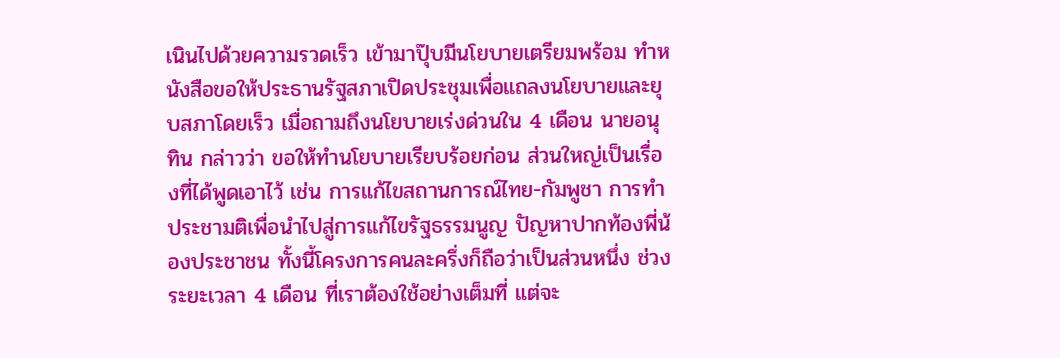เนินไปด้วยความรวดเร็ว เข้ามาปุ๊บมีนโยบายเตรียมพร้อม ทำหนังสือขอให้ประธานรัฐสภาเปิดประชุมเพื่อแถลงนโยบายและยุบสภาโดยเร็ว เมื่อถามถึงนโยบายเร่งด่วนใน 4 เดือน นายอนุทิน กล่าวว่า ขอให้ทำนโยบายเรียบร้อยก่อน ส่วนใหญ่เป็นเรื่องที่ได้พูดเอาไว้ เช่น การแก้ไขสถานการณ์ไทย-กัมพูชา การทำประชามติเพื่อนำไปสู่การแก้ไขรัฐธรรมนูญ ปัญหาปากท้องพี่น้องประชาชน ทั้งนี้โครงการคนละครึ่งก็ถือว่าเป็นส่วนหนึ่ง ช่วงระยะเวลา 4 เดือน ที่เราต้องใช้อย่างเต็มที่ แต่จะ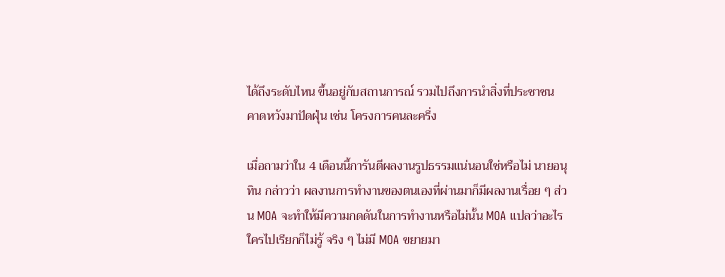ได้ถึงระดับไหน ขึ้นอยู่กับสถานการณ์ รวมไปถึงการนำสิ่งที่ประชาชนคาดหวังมาปัดฝุ่น เช่น โครงการคนละครึ่ง

เมื่อถามว่าใน 4 เดือนนี้การันตีผลงานรูปธรรมแน่นอนใช่หรือไม่ นายอนุทิน กล่าวว่า ผลงานการทำงานของตนเองที่ผ่านมาก็มีผลงานเรื่อย ๆ ส่วน MOA จะทำให้มีความกดดันในการทำงานหรือไม่นั้น MOA แปลว่าอะไร ใครไปเรียกก็ไม่รู้ จริง ๆ ไม่มี MOA ขยายมา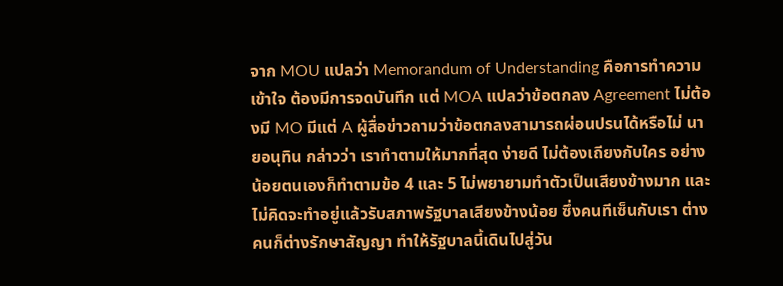จาก MOU แปลว่า Memorandum of Understanding คือการทำความเข้าใจ ต้องมีการจดบันทึก แต่ MOA แปลว่าข้อตกลง Agreement ไม่ต้องมี MO มีแต่ A ผู้สื่อข่าวถามว่าข้อตกลงสามารถผ่อนปรนได้หรือไม่ นายอนุทิน กล่าวว่า เราทำตามให้มากที่สุด ง่ายดี ไม่ต้องเถียงกับใคร อย่างน้อยตนเองก็ทำตามข้อ 4 และ 5 ไม่พยายามทำตัวเป็นเสียงข้างมาก และไม่คิดจะทำอยู่แล้วรับสภาพรัฐบาลเสียงข้างน้อย ซึ่งคนทีเซ็นกับเรา ต่างคนก็ต่างรักษาสัญญา ทำให้รัฐบาลนี้เดินไปสู่วัน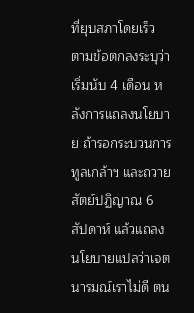ที่ยุบสภาโดยเร็ว ตามข้อตกลงระบุว่าเริ่มนับ 4 เดือน หลังการแถลงนโยบาย ถ้ารอกระบวนการทูลเกล้าฯ และถวายสัตย์ปฏิญาณ 6 สัปดาห์ แล้วแถลงนโยบายแปลว่าเจตนารมณ์เราไม่ดี ตน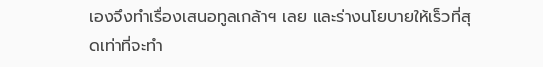เองจึงทำเรื่องเสนอทูลเกล้าฯ เลย และร่างนโยบายให้เร็วที่สุดเท่าที่จะทำ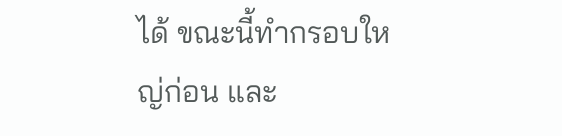ได้ ขณะนี้ทำกรอบใหญ่ก่อน และ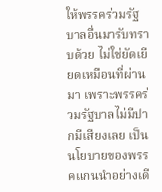ให้พรรคร่วมรัฐบาลอื่นมารับทราบด้วย ไม่ใช่ยัดเยียดเหมือนที่ผ่านมา เพราะพรรคร่วมรัฐบาลไม่มีปากมีเสียงเลย เป็นนโยบายของพรรคแกนนำอย่างเดี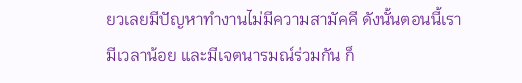ยวเลยมีปัญหาทำงานไม่มีความสามัคคี ดังนั้นตอนนี้เรามีเวลาน้อย และมีเจตนารมณ์ร่วมกัน ก็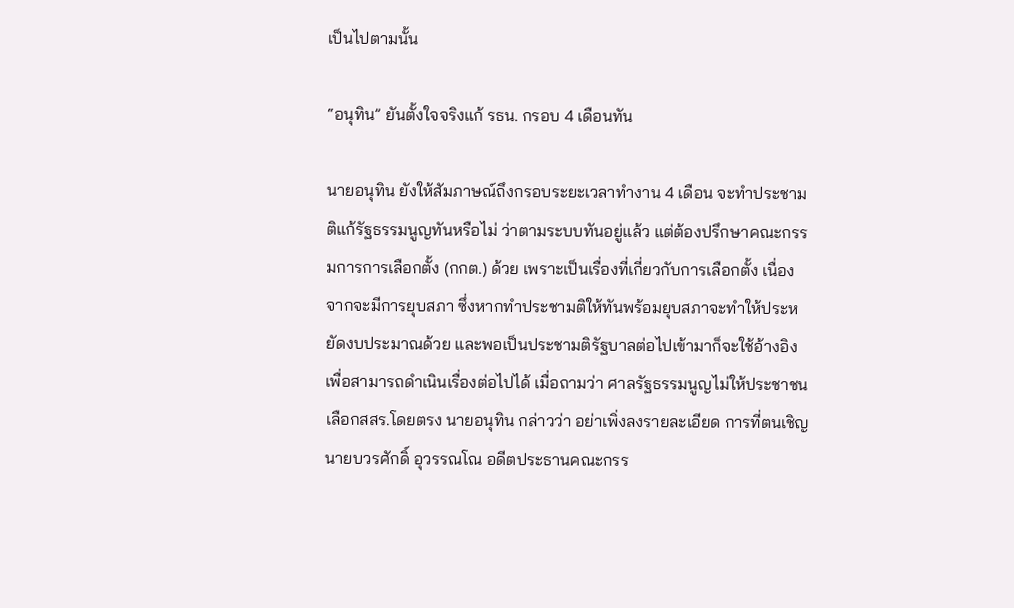เป็นไปตามนั้น

“อนุทิน” ยันตั้งใจจริงแก้ รธน. กรอบ 4 เดือนทัน

นายอนุทิน ยังให้สัมภาษณ์ถึงกรอบระยะเวลาทำงาน 4 เดือน จะทำประชามติแก้รัฐธรรมนูญทันหรือไม่ ว่าตามระบบทันอยู่แล้ว แต่ต้องปรึกษาคณะกรรมการการเลือกตั้ง (กกต.) ด้วย เพราะเป็นเรื่องที่เกี่ยวกับการเลือกตั้ง เนื่องจากจะมีการยุบสภา ซึ่งหากทำประชามติให้ทันพร้อมยุบสภาจะทำให้ประหยัดงบประมาณด้วย และพอเป็นประชามติรัฐบาลต่อไปเข้ามาก็จะใช้อ้างอิงเพื่อสามารถดำเนินเรื่องต่อไปได้ เมื่อถามว่า ศาลรัฐธรรมนูญไม่ให้ประชาชนเลือกสสร.โดยตรง นายอนุทิน กล่าวว่า อย่าเพิ่งลงรายละเอียด การที่ตนเชิญนายบวรศักดิ์ อุวรรณโณ อดีตประธานคณะกรร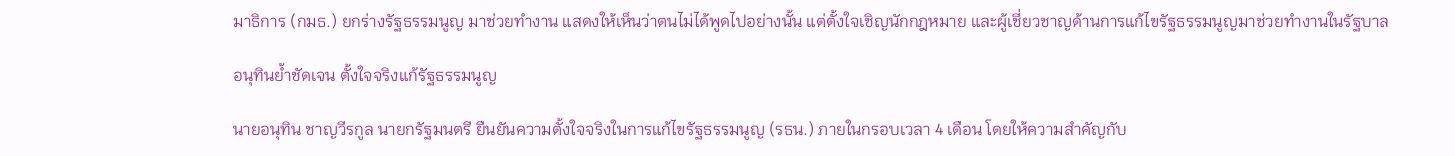มาธิการ (กมธ.) ยกร่างรัฐธรรมนูญ มาช่วยทำงาน แสดงให้เห็นว่าตนไม่ได้พูดไปอย่างนั้น แต่ตั้งใจเชิญนักกฎหมาย และผู้เชี่ยวชาญด้านการแก้ไขรัฐธรรมนูญมาช่วยทำงานในรัฐบาล

อนุทินย้ำชัดเจน ตั้งใจจริงแก้รัฐธรรมนูญ

นายอนุทิน ชาญวีรกูล นายกรัฐมนตรี ยืนยันความตั้งใจจริงในการแก้ไขรัฐธรรมนูญ (รธน.) ภายในกรอบเวลา 4 เดือน โดยให้ความสำคัญกับ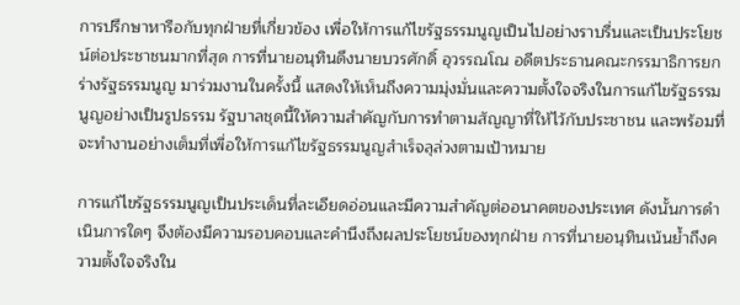การปรึกษาหารือกับทุกฝ่ายที่เกี่ยวข้อง เพื่อให้การแก้ไขรัฐธรรมนูญเป็นไปอย่างราบรื่นและเป็นประโยชน์ต่อประชาชนมากที่สุด การที่นายอนุทินดึงนายบวรศักดิ์ อุวรรณโณ อดีตประธานคณะกรรมาธิการยกร่างรัฐธรรมนูญ มาร่วมงานในครั้งนี้ แสดงให้เห็นถึงความมุ่งมั่นและความตั้งใจจริงในการแก้ไขรัฐธรรมนูญอย่างเป็นรูปธรรม รัฐบาลชุดนี้ให้ความสำคัญกับการทำตามสัญญาที่ให้ไว้กับประชาชน และพร้อมที่จะทำงานอย่างเต็มที่เพื่อให้การแก้ไขรัฐธรรมนูญสำเร็จลุล่วงตามเป้าหมาย

การแก้ไขรัฐธรรมนูญเป็นประเด็นที่ละเอียดอ่อนและมีความสำคัญต่ออนาคตของประเทศ ดังนั้นการดำเนินการใดๆ จึงต้องมีความรอบคอบและคำนึงถึงผลประโยชน์ของทุกฝ่าย การที่นายอนุทินเน้นย้ำถึงความตั้งใจจริงใน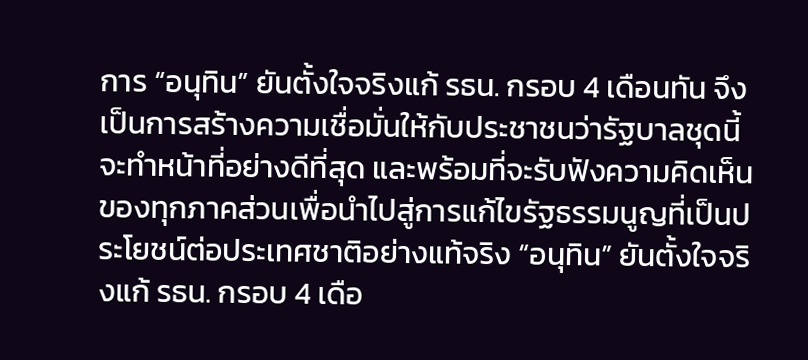การ “อนุทิน” ยันตั้งใจจริงแก้ รธน. กรอบ 4 เดือนทัน จึงเป็นการสร้างความเชื่อมั่นให้กับประชาชนว่ารัฐบาลชุดนี้จะทำหน้าที่อย่างดีที่สุด และพร้อมที่จะรับฟังความคิดเห็นของทุกภาคส่วนเพื่อนำไปสู่การแก้ไขรัฐธรรมนูญที่เป็นประโยชน์ต่อประเทศชาติอย่างแท้จริง “อนุทิน” ยันตั้งใจจริงแก้ รธน. กรอบ 4 เดือ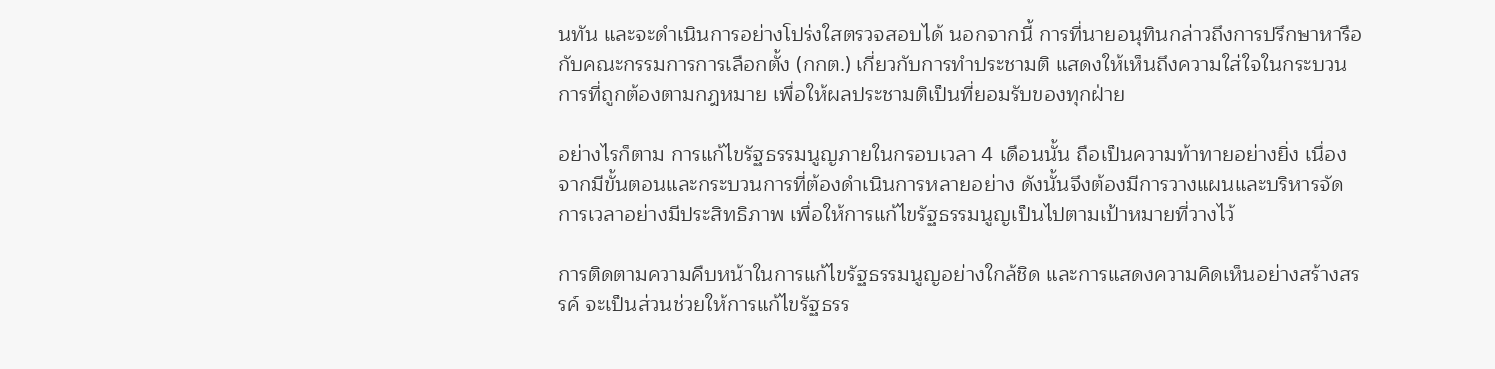นทัน และจะดำเนินการอย่างโปร่งใสตรวจสอบได้ นอกจากนี้ การที่นายอนุทินกล่าวถึงการปรึกษาหารือกับคณะกรรมการการเลือกตั้ง (กกต.) เกี่ยวกับการทำประชามติ แสดงให้เห็นถึงความใส่ใจในกระบวนการที่ถูกต้องตามกฎหมาย เพื่อให้ผลประชามติเป็นที่ยอมรับของทุกฝ่าย

อย่างไรก็ตาม การแก้ไขรัฐธรรมนูญภายในกรอบเวลา 4 เดือนนั้น ถือเป็นความท้าทายอย่างยิ่ง เนื่องจากมีขั้นตอนและกระบวนการที่ต้องดำเนินการหลายอย่าง ดังนั้นจึงต้องมีการวางแผนและบริหารจัดการเวลาอย่างมีประสิทธิภาพ เพื่อให้การแก้ไขรัฐธรรมนูญเป็นไปตามเป้าหมายที่วางไว้

การติดตามความคืบหน้าในการแก้ไขรัฐธรรมนูญอย่างใกล้ชิด และการแสดงความคิดเห็นอย่างสร้างสรรค์ จะเป็นส่วนช่วยให้การแก้ไขรัฐธรร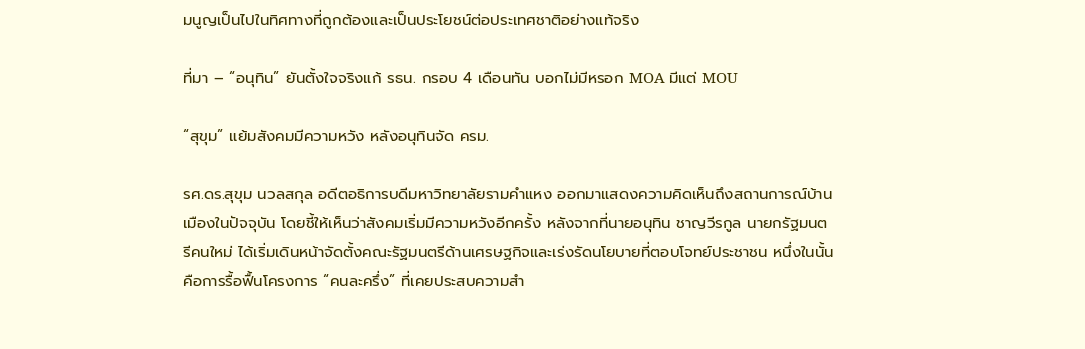มนูญเป็นไปในทิศทางที่ถูกต้องและเป็นประโยชน์ต่อประเทศชาติอย่างแท้จริง

ที่มา – “อนุทิน” ยันตั้งใจจริงแก้ รธน. กรอบ 4 เดือนทัน บอกไม่มีหรอก MOA มีแต่ MOU

“สุขุม” แย้มสังคมมีความหวัง หลังอนุทินจัด ครม.

รศ.ดร.สุขุม นวลสกุล อดีตอธิการบดีมหาวิทยาลัยรามคำแหง ออกมาแสดงความคิดเห็นถึงสถานการณ์บ้านเมืองในปัจจุบัน โดยชี้ให้เห็นว่าสังคมเริ่มมีความหวังอีกครั้ง หลังจากที่นายอนุทิน ชาญวีรกูล นายกรัฐมนตรีคนใหม่ ได้เริ่มเดินหน้าจัดตั้งคณะรัฐมนตรีด้านเศรษฐกิจและเร่งรัดนโยบายที่ตอบโจทย์ประชาชน หนึ่งในนั้นคือการรื้อฟื้นโครงการ “คนละครึ่ง” ที่เคยประสบความสำ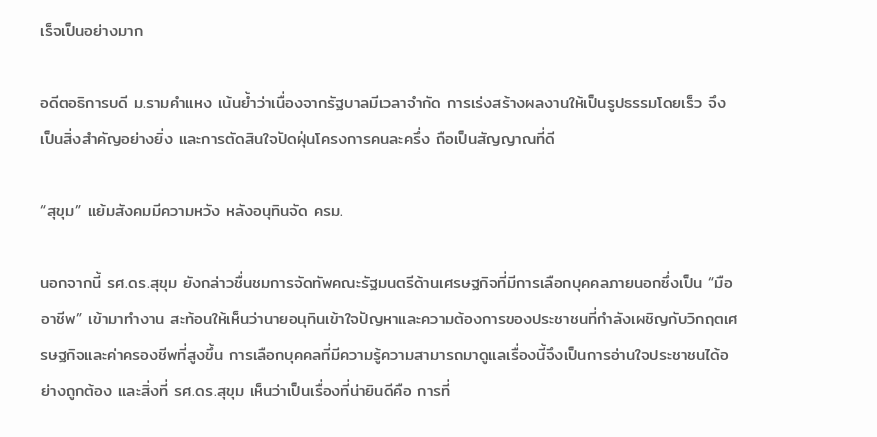เร็จเป็นอย่างมาก

อดีตอธิการบดี ม.รามคำแหง เน้นย้ำว่าเนื่องจากรัฐบาลมีเวลาจำกัด การเร่งสร้างผลงานให้เป็นรูปธรรมโดยเร็ว จึงเป็นสิ่งสำคัญอย่างยิ่ง และการตัดสินใจปัดฝุ่นโครงการคนละครึ่ง ถือเป็นสัญญาณที่ดี

“สุขุม” แย้มสังคมมีความหวัง หลังอนุทินจัด ครม.

นอกจากนี้ รศ.ดร.สุขุม ยังกล่าวชื่นชมการจัดทัพคณะรัฐมนตรีด้านเศรษฐกิจที่มีการเลือกบุคคลภายนอกซึ่งเป็น “มืออาชีพ” เข้ามาทำงาน สะท้อนให้เห็นว่านายอนุทินเข้าใจปัญหาและความต้องการของประชาชนที่กำลังเผชิญกับวิกฤตเศรษฐกิจและค่าครองชีพที่สูงขึ้น การเลือกบุคคลที่มีความรู้ความสามารถมาดูแลเรื่องนี้จึงเป็นการอ่านใจประชาชนได้อย่างถูกต้อง และสิ่งที่ รศ.ดร.สุขุม เห็นว่าเป็นเรื่องที่น่ายินดีคือ การที่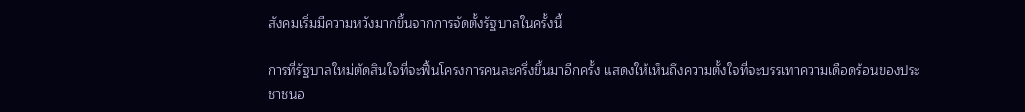สังคมเริ่มมีความหวังมากขึ้นจากการจัดตั้งรัฐบาลในครั้งนี้

การที่รัฐบาลใหม่ตัดสินใจที่จะฟื้นโครงการคนละครึ่งขึ้นมาอีกครั้ง แสดงให้เห็นถึงความตั้งใจที่จะบรรเทาความเดือดร้อนของประชาชนอ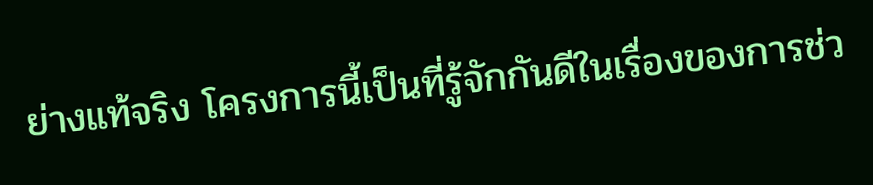ย่างแท้จริง โครงการนี้เป็นที่รู้จักกันดีในเรื่องของการช่ว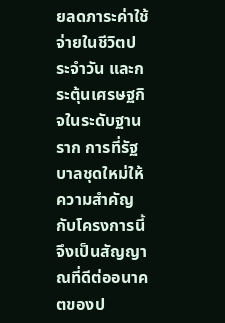ยลดภาระค่าใช้จ่ายในชีวิตประจำวัน และกระตุ้นเศรษฐกิจในระดับฐานราก การที่รัฐบาลชุดใหม่ให้ความสำคัญกับโครงการนี้จึงเป็นสัญญาณที่ดีต่ออนาคตของป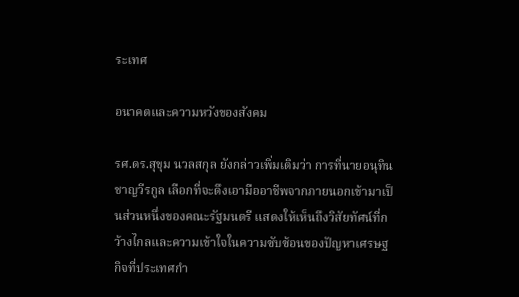ระเทศ

อนาคตและความหวังของสังคม

รศ.ดร.สุขุม นวลสกุล ยังกล่าวเพิ่มเติมว่า การที่นายอนุทิน ชาญวีรกูล เลือกที่จะดึงเอามืออาชีพจากภายนอกเข้ามาเป็นส่วนหนึ่งของคณะรัฐมนตรี แสดงให้เห็นถึงวิสัยทัศน์ที่กว้างไกลและความเข้าใจในความซับซ้อนของปัญหาเศรษฐกิจที่ประเทศกำ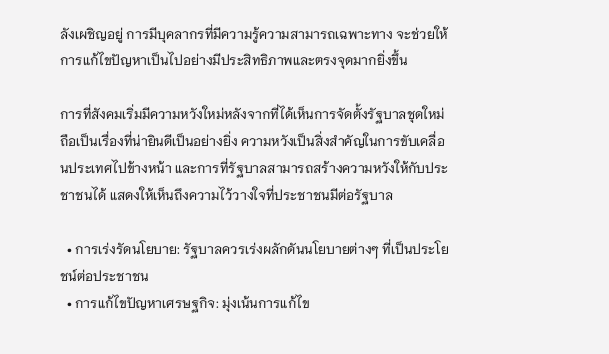ลังเผชิญอยู่ การมีบุคลากรที่มีความรู้ความสามารถเฉพาะทาง จะช่วยให้การแก้ไขปัญหาเป็นไปอย่างมีประสิทธิภาพและตรงจุดมากยิ่งขึ้น

การที่สังคมเริ่มมีความหวังใหม่หลังจากที่ได้เห็นการจัดตั้งรัฐบาลชุดใหม่ ถือเป็นเรื่องที่น่ายินดีเป็นอย่างยิ่ง ความหวังเป็นสิ่งสำคัญในการขับเคลื่อนประเทศไปข้างหน้า และการที่รัฐบาลสามารถสร้างความหวังให้กับประชาชนได้ แสดงให้เห็นถึงความไว้วางใจที่ประชาชนมีต่อรัฐบาล

  • การเร่งรัดนโยบาย: รัฐบาลควรเร่งผลักดันนโยบายต่างๆ ที่เป็นประโยชน์ต่อประชาชน
  • การแก้ไขปัญหาเศรษฐกิจ: มุ่งเน้นการแก้ไข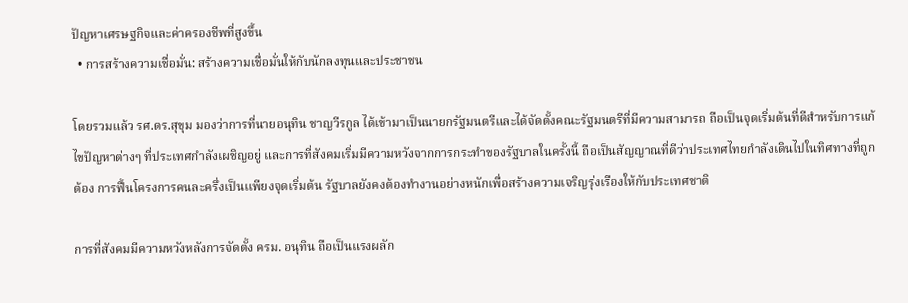ปัญหาเศรษฐกิจและค่าครองชีพที่สูงขึ้น
  • การสร้างความเชื่อมั่น: สร้างความเชื่อมั่นให้กับนักลงทุนและประชาชน

โดยรวมแล้ว รศ.ดร.สุขุม มองว่าการที่นายอนุทิน ชาญวีรกูล ได้เข้ามาเป็นนายกรัฐมนตรีและได้จัดตั้งคณะรัฐมนตรีที่มีความสามารถ ถือเป็นจุดเริ่มต้นที่ดีสำหรับการแก้ไขปัญหาต่างๆ ที่ประเทศกำลังเผชิญอยู่ และการที่สังคมเริ่มมีความหวังจากการกระทำของรัฐบาลในครั้งนี้ ถือเป็นสัญญาณที่ดีว่าประเทศไทยกำลังเดินไปในทิศทางที่ถูกต้อง การฟื้นโครงการคนละครึ่งเป็นเเพียงจุดเริ่มต้น รัฐบาลยังคงต้องทำงานอย่างหนักเพื่อสร้างความเจริญรุ่งเรืองให้กับประเทศชาติ

การที่สังคมมีความหวังหลังการจัดตั้ง ครม. อนุทิน ถือเป็นแรงผลัก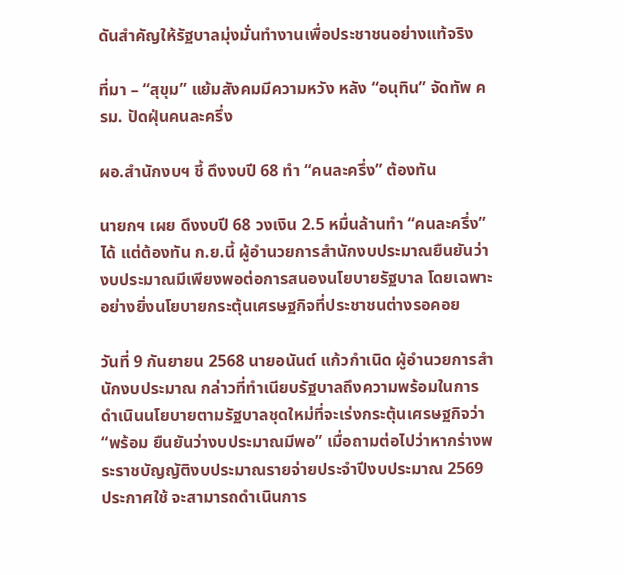ดันสำคัญให้รัฐบาลมุ่งมั่นทำงานเพื่อประชาชนอย่างแท้จริง

ที่มา – “สุขุม” แย้มสังคมมีความหวัง หลัง “อนุทิน” จัดทัพ ครม. ปัดฝุ่นคนละครึ่ง

ผอ.สำนักงบฯ ชี้ ดึงงบปี 68 ทำ “คนละครึ่ง” ต้องทัน

นายกฯ เผย ดึงงบปี 68 วงเงิน 2.5 หมื่นล้านทำ “คนละครึ่ง” ได้ แต่ต้องทัน ก.ย.นี้ ผู้อำนวยการสำนักงบประมาณยืนยันว่างบประมาณมีเพียงพอต่อการสนองนโยบายรัฐบาล โดยเฉพาะอย่างยิ่งนโยบายกระตุ้นเศรษฐกิจที่ประชาชนต่างรอคอย

วันที่ 9 กันยายน 2568 นายอนันต์ แก้วกำเนิด ผู้อำนวยการสำนักงบประมาณ กล่าวที่ทำเนียบรัฐบาลถึงความพร้อมในการดำเนินนโยบายตามรัฐบาลชุดใหม่ที่จะเร่งกระตุ้นเศรษฐกิจว่า “พร้อม ยืนยันว่างบประมาณมีพอ” เมื่อถามต่อไปว่าหากร่างพระราชบัญญัติงบประมาณรายจ่ายประจำปีงบประมาณ 2569 ประกาศใช้ จะสามารถดำเนินการ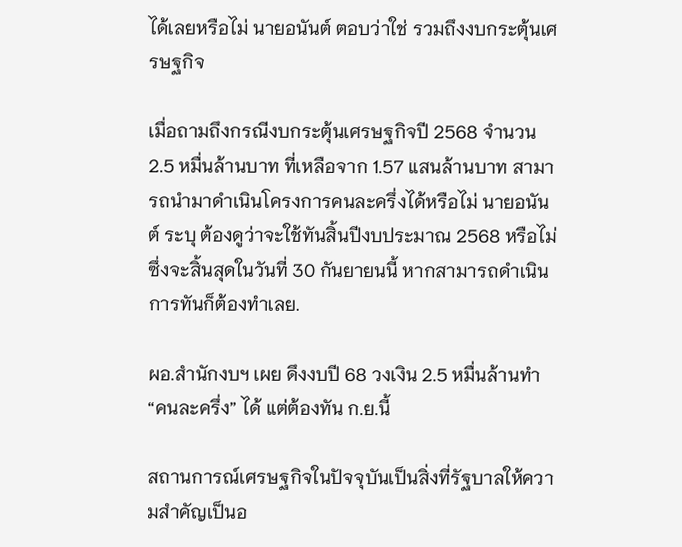ได้เลยหรือไม่ นายอนันต์ ตอบว่าใช่ รวมถึงงบกระตุ้นเศรษฐกิจ

เมื่อถามถึงกรณีงบกระตุ้นเศรษฐกิจปี 2568 จำนวน 2.5 หมื่นล้านบาท ที่เหลือจาก 1.57 แสนล้านบาท สามารถนำมาดำเนินโครงการคนละครึ่งได้หรือไม่ นายอนันต์ ระบุ ต้องดูว่าจะใช้ทันสิ้นปีงบประมาณ 2568 หรือไม่ ซึ่งจะสิ้นสุดในวันที่ 30 กันยายนนี้ หากสามารถดำเนินการทันก็ต้องทำเลย.

ผอ.สำนักงบฯ เผย ดึงงบปี 68 วงเงิน 2.5 หมื่นล้านทำ “คนละครึ่ง” ได้ แต่ต้องทัน ก.ย.นี้

สถานการณ์เศรษฐกิจในปัจจุบันเป็นสิ่งที่รัฐบาลให้ความสำคัญเป็นอ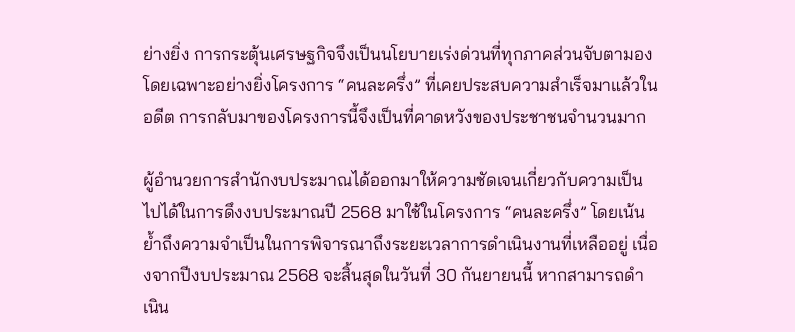ย่างยิ่ง การกระตุ้นเศรษฐกิจจึงเป็นนโยบายเร่งด่วนที่ทุกภาคส่วนจับตามอง โดยเฉพาะอย่างยิ่งโครงการ “คนละครึ่ง” ที่เคยประสบความสำเร็จมาแล้วในอดีต การกลับมาของโครงการนี้จึงเป็นที่คาดหวังของประชาชนจำนวนมาก

ผู้อำนวยการสำนักงบประมาณได้ออกมาให้ความชัดเจนเกี่ยวกับความเป็นไปได้ในการดึงงบประมาณปี 2568 มาใช้ในโครงการ “คนละครึ่ง” โดยเน้นย้ำถึงความจำเป็นในการพิจารณาถึงระยะเวลาการดำเนินงานที่เหลืออยู่ เนื่องจากปีงบประมาณ 2568 จะสิ้นสุดในวันที่ 30 กันยายนนี้ หากสามารถดำเนิน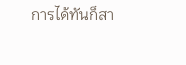การได้ทันก็สา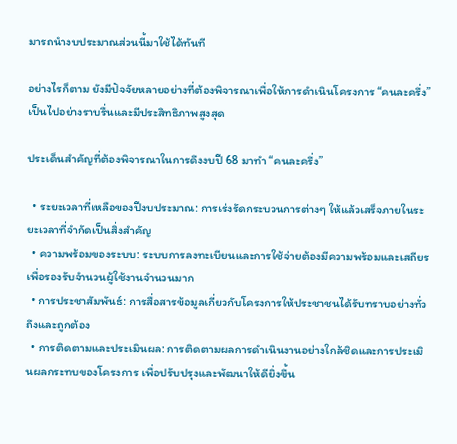มารถนำงบประมาณส่วนนี้มาใช้ได้ทันที

อย่างไรก็ตาม ยังมีปัจจัยหลายอย่างที่ต้องพิจารณาเพื่อให้การดำเนินโครงการ “คนละครึ่ง” เป็นไปอย่างราบรื่นและมีประสิทธิภาพสูงสุด

ประเด็นสำคัญที่ต้องพิจารณาในการดึงงบปี 68 มาทำ “คนละครึ่ง”

  • ระยะเวลาที่เหลือของปีงบประมาณ: การเร่งรัดกระบวนการต่างๆ ให้แล้วเสร็จภายในระยะเวลาที่จำกัดเป็นสิ่งสำคัญ
  • ความพร้อมของระบบ: ระบบการลงทะเบียนและการใช้จ่ายต้องมีความพร้อมและเสถียร เพื่อรองรับจำนวนผู้ใช้งานจำนวนมาก
  • การประชาสัมพันธ์: การสื่อสารข้อมูลเกี่ยวกับโครงการให้ประชาชนได้รับทราบอย่างทั่วถึงและถูกต้อง
  • การติดตามและประเมินผล: การติดตามผลการดำเนินงานอย่างใกล้ชิดและการประเมินผลกระทบของโครงการ เพื่อปรับปรุงและพัฒนาให้ดียิ่งขึ้น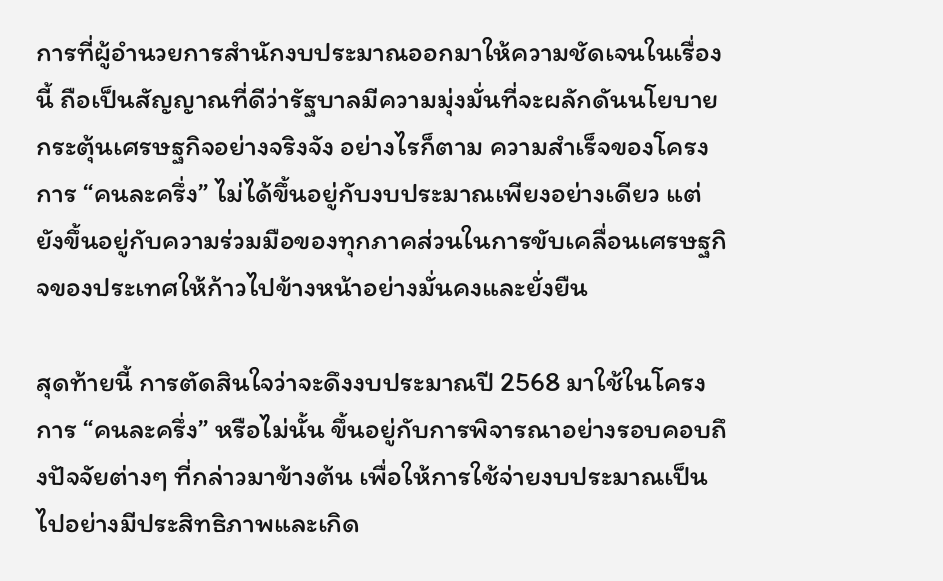การที่ผู้อำนวยการสำนักงบประมาณออกมาให้ความชัดเจนในเรื่องนี้ ถือเป็นสัญญาณที่ดีว่ารัฐบาลมีความมุ่งมั่นที่จะผลักดันนโยบายกระตุ้นเศรษฐกิจอย่างจริงจัง อย่างไรก็ตาม ความสำเร็จของโครงการ “คนละครึ่ง” ไม่ได้ขึ้นอยู่กับงบประมาณเพียงอย่างเดียว แต่ยังขึ้นอยู่กับความร่วมมือของทุกภาคส่วนในการขับเคลื่อนเศรษฐกิจของประเทศให้ก้าวไปข้างหน้าอย่างมั่นคงและยั่งยืน

สุดท้ายนี้ การตัดสินใจว่าจะดึงงบประมาณปี 2568 มาใช้ในโครงการ “คนละครึ่ง” หรือไม่นั้น ขึ้นอยู่กับการพิจารณาอย่างรอบคอบถึงปัจจัยต่างๆ ที่กล่าวมาข้างต้น เพื่อให้การใช้จ่ายงบประมาณเป็นไปอย่างมีประสิทธิภาพและเกิด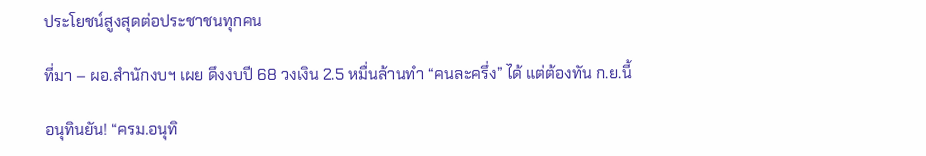ประโยชน์สูงสุดต่อประชาชนทุกคน

ที่มา – ผอ.สำนักงบฯ เผย ดึงงบปี 68 วงเงิน 2.5 หมื่นล้านทำ “คนละครึ่ง” ได้ แต่ต้องทัน ก.ย.นี้

อนุทินยัน! “ครม.อนุทิ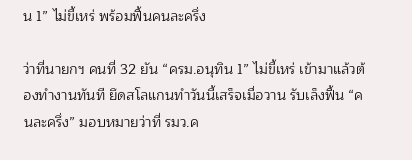น 1” ไม่ขี้เหร่ พร้อมฟื้นคนละครึ่ง

ว่าที่นายกฯ คนที่ 32 ยัน “ครม.อนุทิน 1” ไม่ขี้เหร่ เข้ามาแล้วต้องทำงานทันที ยึดสโลแกนทำวันนี้เสร็จเมื่อวาน รับเล็งฟื้น “คนละครึ่ง” มอบหมายว่าที่ รมว.ค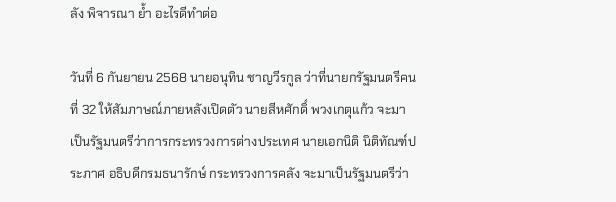ลัง พิจารณา ย้ำ อะไรดีทำต่อ

วันที่ 6 กันยายน 2568 นายอนุทิน ชาญวีรกูล ว่าที่นายกรัฐมนตรีคนที่ 32 ให้สัมภาษณ์ภายหลังเปิดตัว นายสีหศักดิ์ พวงเกตุแก้ว จะมาเป็นรัฐมนตรีว่าการกระทรวงการต่างประเทศ นายเอกนิติ นิติทัณฑ์ประภาศ อธิบดีกรมธนารักษ์ กระทรวงการคลัง จะมาเป็นรัฐมนตรีว่า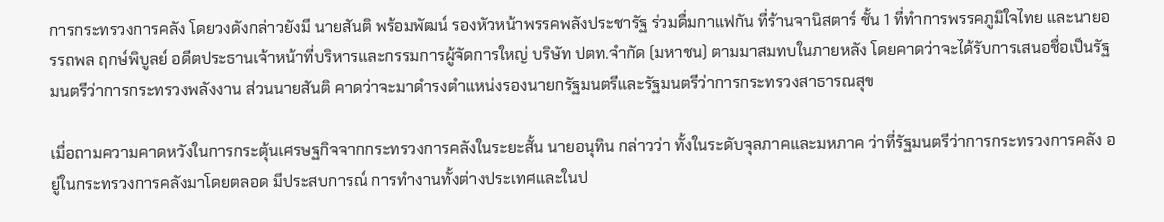การกระทรวงการคลัง โดยวงดังกล่าวยังมี นายสันติ พร้อมพัฒน์ รองหัวหน้าพรรคพลังประชารัฐ ร่วมดื่มกาแฟกัน ที่ร้านจานิสตาร์ ชั้น 1 ที่ทำการพรรคภูมิใจไทย และนายอรรถพล ฤกษ์พิบูลย์ อดีตประธานเจ้าหน้าที่บริหารและกรรมการผู้จัดการใหญ่ บริษัท ปตท.จำกัด (มหาชน) ตามมาสมทบในภายหลัง โดยคาดว่าจะได้รับการเสนอชื่อเป็นรัฐมนตรีว่าการกระทรวงพลังงาน ส่วนนายสันติ คาดว่าจะมาดำรงตำแหน่งรองนายกรัฐมนตรีและรัฐมนตรีว่าการกระทรวงสาธารณสุข

เมื่อถามความคาดหวังในการกระตุ้นเศรษฐกิจจากกระทรวงการคลังในระยะสั้น นายอนุทิน กล่าวว่า ทั้งในระดับจุลภาคและมหภาค ว่าที่รัฐมนตรีว่าการกระทรวงการคลัง อยู่ในกระทรวงการคลังมาโดยตลอด มีประสบการณ์ การทำงานทั้งต่างประเทศและในป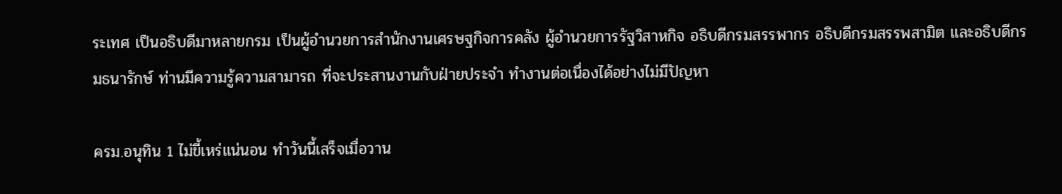ระเทศ เป็นอธิบดีมาหลายกรม เป็นผู้อำนวยการสำนักงานเศรษฐกิจการคลัง ผู้อำนวยการรัฐวิสาหกิจ อธิบดีกรมสรรพากร อธิบดีกรมสรรพสามิต และอธิบดีกรมธนารักษ์ ท่านมีความรู้ความสามารถ ที่จะประสานงานกับฝ่ายประจำ ทำงานต่อเนื่องได้อย่างไม่มีปัญหา

ครม.อนุทิน 1 ไม่ขี้เหร่แน่นอน ทำวันนี้เสร็จเมื่อวาน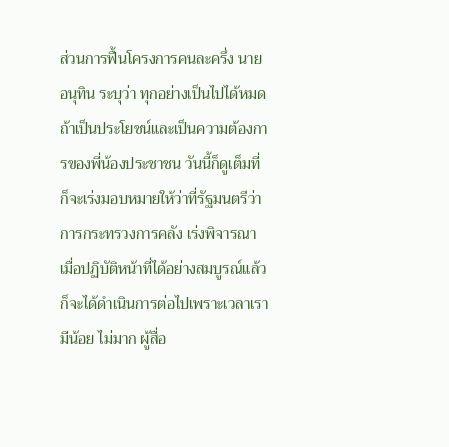ส่วนการฟื้นโครงการคนละครึ่ง นายอนุทิน ระบุว่า ทุกอย่างเป็นไปได้หมดถ้าเป็นประโยชน์และเป็นความต้องการของพี่น้องประชาชน วันนี้ก็ดูเต็มที่ ก็จะเร่งมอบหมายให้ว่าที่รัฐมนตรีว่าการกระทรวงการคลัง เร่งพิจารณา เมื่อปฏิบัติหน้าที่ได้อย่างสมบูรณ์แล้วก็จะได้ดำเนินการต่อไปเพราะเวลาเรามีน้อย ไม่มาก ผู้สื่อ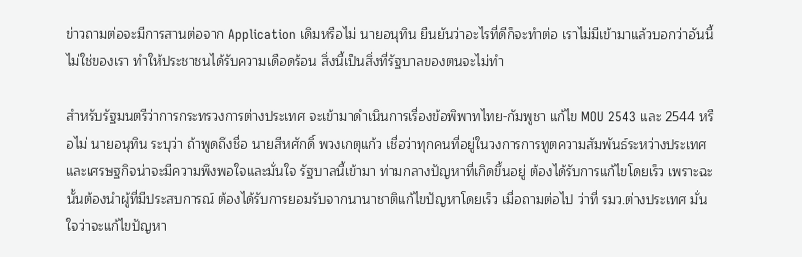ข่าวถามต่อจะมีการสานต่อจาก Application เดิมหรือไม่ นายอนุทิน ยืนยันว่าอะไรที่ดีก็จะทำต่อ เราไม่มีเข้ามาแล้วบอกว่าอันนี้ไม่ใช่ของเรา ทำให้ประชาชนได้รับความเดือดร้อน สิ่งนี้เป็นสิ่งที่รัฐบาลของตนจะไม่ทำ

สำหรับรัฐมนตรีว่าการกระทรวงการต่างประเทศ จะเข้ามาดำเนินการเรื่องข้อพิพาทไทย-กัมพูชา แก้ไข MOU 2543 และ 2544 หรือไม่ นายอนุทิน ระบุว่า ถ้าพูดถึงชื่อ นายสีหศักดิ์ พวงเกตุแก้ว เชื่อว่าทุกคนที่อยู่ในวงการการทูตความสัมพันธ์ระหว่างประเทศและเศรษฐกิจน่าจะมีความพึงพอใจและมั่นใจ รัฐบาลนี้เข้ามา ท่ามกลางปัญหาที่เกิดขึ้นอยู่ ต้องได้รับการแก้ไขโดยเร็ว เพราะฉะนั้นต้องนำผู้ที่มีประสบการณ์ ต้องได้รับการยอมรับจากนานาชาติแก้ไขปัญหาโดยเร็ว เมื่อถามต่อไป ว่าที่ รมว.ต่างประเทศ มั่นใจว่าจะแก้ไขปัญหา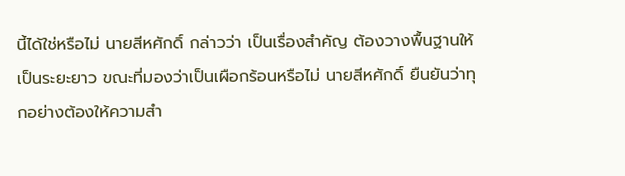นี้ได้ใช่หรือไม่ นายสีหศักดิ์ กล่าวว่า เป็นเรื่องสำคัญ ต้องวางพื้นฐานให้เป็นระยะยาว ขณะที่มองว่าเป็นเผือกร้อนหรือไม่ นายสีหศักดิ์ ยืนยันว่าทุกอย่างต้องให้ความสำ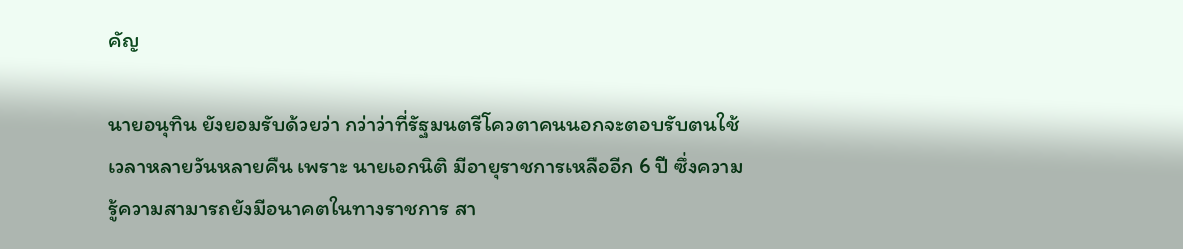คัญ

นายอนุทิน ยังยอมรับด้วยว่า กว่าว่าที่รัฐมนตรีโควตาคนนอกจะตอบรับตนใช้เวลาหลายวันหลายคืน เพราะ นายเอกนิติ มีอายุราชการเหลืออีก 6 ปี ซึ่งความรู้ความสามารถยังมีอนาคตในทางราชการ สา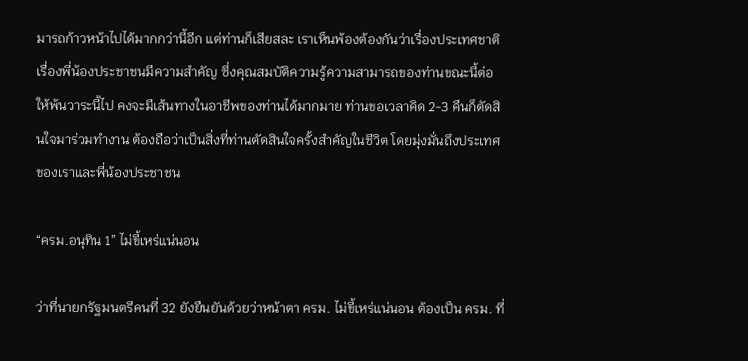มารถก้าวหน้าไปได้มากกว่านี้อีก แต่ท่านก็เสียสละ เราเห็นพ้องต้องกันว่าเรื่องประเทศชาติ เรื่องพี่น้องประชาชนมีความสำคัญ ซึ่งคุณสมบัติความรู้ความสามารถของท่านขณะนี้ต่อให้พ้นวาระนี้ไป คงจะมีเส้นทางในอาชีพของท่านได้มากมาย ท่านขอเวลาคิด 2-3 คืนก็ตัดสินใจมาร่วมทำงาน ต้องถือว่าเป็นสิ่งที่ท่านตัดสินใจครั้งสำคัญในชีวิต โดยมุ่งมั่นถึงประเทศของเราและพี่น้องประชาชน

“ครม.อนุทิน 1” ไม่ขี้เหร่แน่นอน

ว่าที่นายกรัฐมนตรีคนที่ 32 ยังยืนยันด้วยว่าหน้าตา ครม. ไม่ขี้เหร่แน่นอน ต้องเป็น ครม. ที่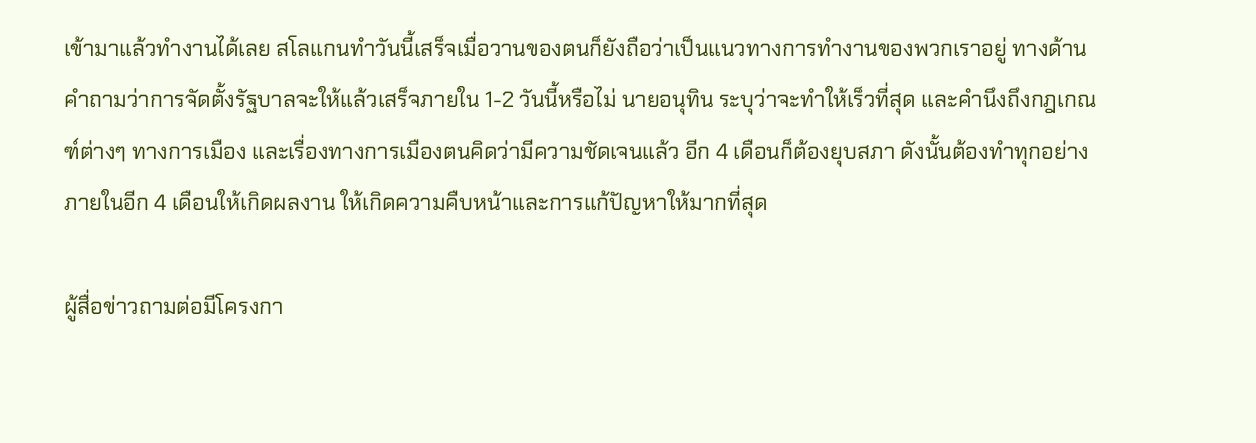เข้ามาแล้วทำงานได้เลย สโลแกนทำวันนี้เสร็จเมื่อวานของตนก็ยังถือว่าเป็นแนวทางการทำงานของพวกเราอยู่ ทางด้านคำถามว่าการจัดตั้งรัฐบาลจะให้แล้วเสร็จภายใน 1-2 วันนี้หรือไม่ นายอนุทิน ระบุว่าจะทำให้เร็วที่สุด และคำนึงถึงกฎเกณฑ์ต่างๆ ทางการเมือง และเรื่องทางการเมืองตนคิดว่ามีความชัดเจนแล้ว อีก 4 เดือนก็ต้องยุบสภา ดังนั้นต้องทำทุกอย่างภายในอีก 4 เดือนให้เกิดผลงาน ให้เกิดความคืบหน้าและการแก้ปัญหาให้มากที่สุด

ผู้สื่อข่าวถามต่อมีโครงกา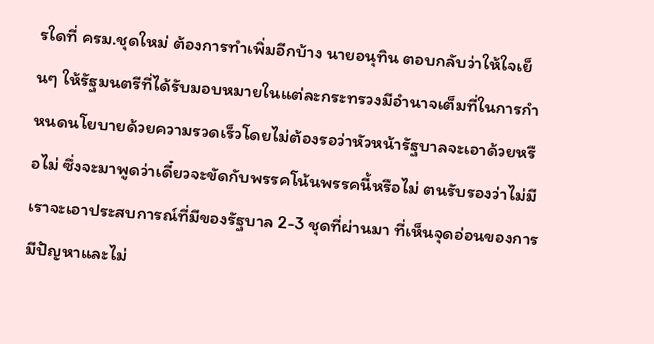รใดที่ ครม.ชุดใหม่ ต้องการทำเพิ่มอีกบ้าง นายอนุทิน ตอบกลับว่าให้ใจเย็นๆ ให้รัฐมนตรีที่ได้รับมอบหมายในแต่ละกระทรวงมีอำนาจเต็มที่ในการกำหนดนโยบายด้วยความรวดเร็วโดยไม่ต้องรอว่าหัวหน้ารัฐบาลจะเอาด้วยหรือไม่ ซึ่งจะมาพูดว่าเดี๋ยวจะขัดกับพรรคโน้นพรรคนี้หรือไม่ ตนรับรองว่าไม่มี เราจะเอาประสบการณ์ที่มีของรัฐบาล 2-3 ชุดที่ผ่านมา ที่เห็นจุดอ่อนของการมีปัญหาและไม่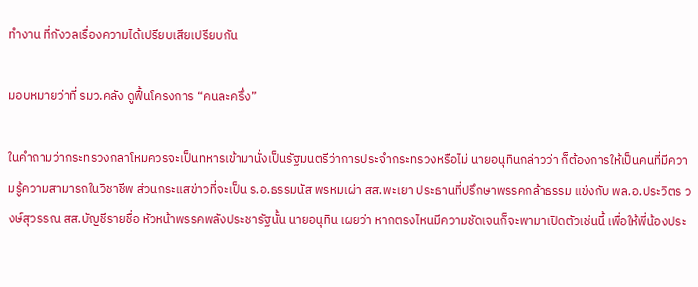ทำงาน ที่กังวลเรื่องความได้เปรียบเสียเปรียบกัน

มอบหมายว่าที่ รมว.คลัง ดูฟื้นโครงการ “คนละครึ่ง”

ในคำถามว่ากระทรวงกลาโหมควรจะเป็นทหารเข้ามานั่งเป็นรัฐมนตรีว่าการประจำกระทรวงหรือไม่ นายอนุทินกล่าวว่า ก็ต้องการให้เป็นคนที่มีความรู้ความสามารถในวิชาชีพ ส่วนกระแสข่าวที่จะเป็น ร.อ.ธรรมนัส พรหมเผ่า สส.พะเยา ประธานที่ปรึกษาพรรคกล้าธรรม แข่งกับ พล.อ.ประวิตร วงษ์สุวรรณ สส.บัญชีรายชื่อ หัวหน้าพรรคพลังประชารัฐนั้น นายอนุทิน เผยว่า หากตรงไหนมีความชัดเจนก็จะพามาเปิดตัวเช่นนี้ เพื่อให้พี่น้องประ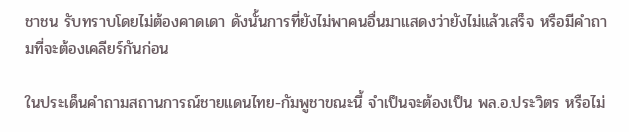ชาชน รับทราบโดยไม่ต้องคาดเดา ดังนั้นการที่ยังไม่พาคนอื่นมาแสดงว่ายังไม่แล้วเสร็จ หรือมีคำถามที่จะต้องเคลียร์กันก่อน

ในประเด็นคำถามสถานการณ์ชายแดนไทย-กัมพูชาขณะนี้ จำเป็นจะต้องเป็น พล.อ.ประวิตร หรือไม่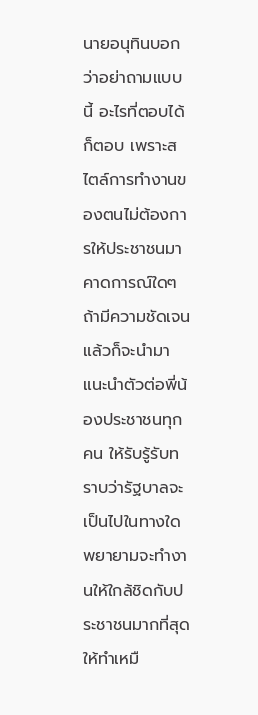นายอนุทินบอกว่าอย่าถามแบบนี้ อะไรที่ตอบได้ก็ตอบ เพราะสไตล์การทำงานของตนไม่ต้องการให้ประชาชนมาคาดการณ์ใดๆ ถ้ามีความชัดเจนแล้วก็จะนำมาแนะนำตัวต่อพี่น้องประชาชนทุกคน ให้รับรู้รับทราบว่ารัฐบาลจะเป็นไปในทางใด พยายามจะทำงานให้ใกล้ชิดกับประชาชนมากที่สุด ให้ทำเหมื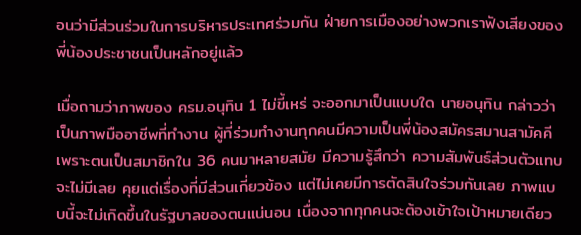อนว่ามีส่วนร่วมในการบริหารประเทศร่วมกัน ฝ่ายการเมืองอย่างพวกเราฟังเสียงของพี่น้องประชาชนเป็นหลักอยู่แล้ว

เมื่อถามว่าภาพของ ครม.อนุทิน 1 ไม่ขี้เหร่ จะออกมาเป็นแบบใด นายอนุทิน กล่าวว่า เป็นภาพมืออาชีพที่ทำงาน ผู้ที่ร่วมทำงานทุกคนมีความเป็นพี่น้องสมัครสมานสามัคคี เพราะตนเป็นสมาชิกใน 36 คนมาหลายสมัย มีความรู้สึกว่า ความสัมพันธ์ส่วนตัวแทบจะไม่มีเลย คุยแต่เรื่องที่มีส่วนเกี่ยวข้อง แต่ไม่เคยมีการตัดสินใจร่วมกันเลย ภาพแบบนี้จะไม่เกิดขึ้นในรัฐบาลของตนแน่นอน เนื่องจากทุกคนจะต้องเข้าใจเป้าหมายเดียว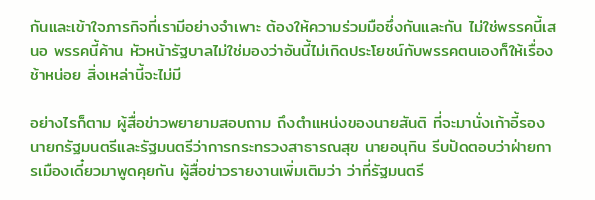กันและเข้าใจภารกิจที่เรามีอย่างจำเพาะ ต้องให้ความร่วมมือซึ่งกันและกัน ไม่ใช่พรรคนี้เสนอ พรรคนี้ค้าน หัวหน้ารัฐบาลไม่ใช่มองว่าอันนี้ไม่เกิดประโยชน์กับพรรคตนเองก็ให้เรื่องช้าหน่อย สิ่งเหล่านี้จะไม่มี

อย่างไรก็ตาม ผู้สื่อข่าวพยายามสอบถาม ถึงตำแหน่งของนายสันติ ที่จะมานั่งเก้าอี้รองนายกรัฐมนตรีและรัฐมนตรีว่าการกระทรวงสาธารณสุข นายอนุทิน รีบปัดตอบว่าฝ่ายการเมืองเดี๋ยวมาพูดคุยกัน ผู้สื่อข่าวรายงานเพิ่มเติมว่า ว่าที่รัฐมนตรี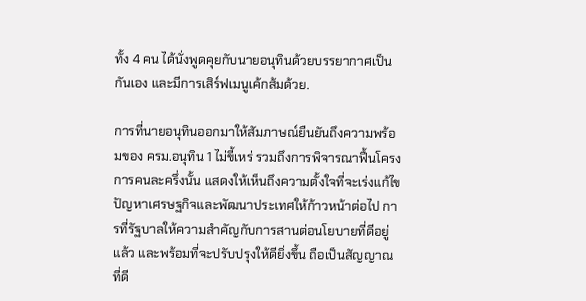ทั้ง 4 คน ได้นั่งพูดคุยกับนายอนุทินด้วยบรรยากาศเป็นกันเอง และมีการเสิร์ฟเมนูเค้กส้มด้วย.

การที่นายอนุทินออกมาให้สัมภาษณ์ยืนยันถึงความพร้อมของ ครม.อนุทิน 1 ไม่ขี้เหร่ รวมถึงการพิจารณาฟื้นโครงการคนละครึ่งนั้น แสดงให้เห็นถึงความตั้งใจที่จะเร่งแก้ไขปัญหาเศรษฐกิจและพัฒนาประเทศให้ก้าวหน้าต่อไป การที่รัฐบาลให้ความสำคัญกับการสานต่อนโยบายที่ดีอยู่แล้ว และพร้อมที่จะปรับปรุงให้ดียิ่งขึ้น ถือเป็นสัญญาณที่ดี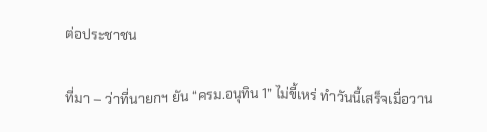ต่อประชาชน

ที่มา – ว่าที่นายกฯ ยัน “ครม.อนุทิน 1” ไม่ขี้เหร่ ทำวันนี้เสร็จเมื่อวาน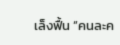เล็งฟื้น “คนละค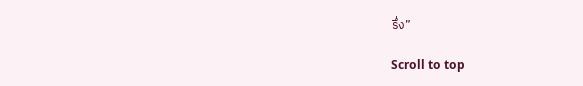รึ่ง”

Scroll to top